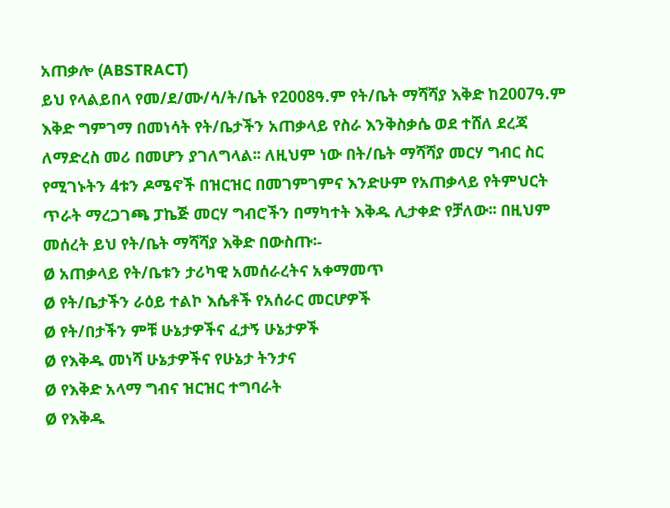አጠቃሎ (ABSTRACT)
ይህ የላልይበላ የመ/ደ/ሙ/ሳ/ት/ቤት የ2008ዓ.ም የት/ቤት ማሻሻያ እቅድ ከ2007ዓ.ም እቅድ ግምገማ በመነሳት የት/ቤታችን አጠቃላይ የስራ እንቅስቃሴ ወደ ተሸለ ደረጃ ለማድረስ መሪ በመሆን ያገለግላል፡፡ ለዚህም ነው በት/ቤት ማሻሻያ መርሃ ግብር ስር የሚገኑትን 4ቱን ዶሜኖች በዝርዝር በመገምገምና እንድሁም የአጠቃላይ የትምህርት ጥራት ማረጋገጫ ፓኬጅ መርሃ ግብሮችን በማካተት እቅዱ ሊታቀድ የቻለው፡፡ በዚህም መሰረት ይህ የት/ቤት ማሻሻያ እቅድ በውስጡ፡-
Ø አጠቃላይ የት/ቤቱን ታሪካዊ አመሰራረትና አቀማመጥ
Ø የት/ቤታችን ራዕይ ተልኮ እሴቶች የአሰራር መርሆዎች
Ø የት/በታችን ምቹ ሁኔታዎችና ፈታኝ ሁኔታዎች
Ø የእቅዱ መነሻ ሁኔታዎችና የሁኔታ ትንታና
Ø የእቅድ አላማ ግብና ዝርዝር ተግባራት
Ø የእቅዱ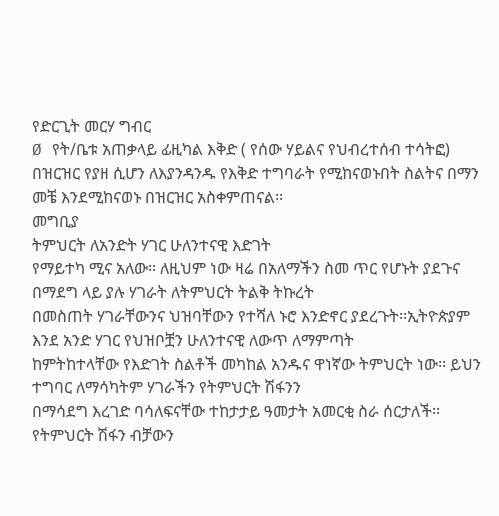የድርጊት መርሃ ግብር
Ø የት/ቤቱ አጠቃላይ ፊዚካል እቅድ ( የሰው ሃይልና የህብረተሰብ ተሳትፎ) በዝርዝር የያዘ ሲሆን ለእያንዳንዱ የእቅድ ተግባራት የሚከናወኑበት ስልትና በማን መቼ እንደሚከናወኑ በዝርዝር አስቀምጠናል፡፡
መግቢያ
ትምህርት ለአንድት ሃገር ሁለንተናዊ እድገት
የማይተካ ሚና አለው፡፡ ለዚህም ነው ዛሬ በአለማችን ስመ ጥር የሆኑት ያደጉና በማደግ ላይ ያሉ ሃገራት ለትምህርት ትልቅ ትኩረት
በመስጠት ሃገራቸውንና ህዝባቸውን የተሻለ ኑሮ እንድኖር ያደረጉት፡፡ኢትዮጵያም እንደ አንድ ሃገር የህዝቦቿን ሁለንተናዊ ለውጥ ለማምጣት
ከምትከተላቸው የእድገት ስልቶች መካከል አንዱና ዋነኛው ትምህርት ነው፡፡ ይህን ተግባር ለማሳካትም ሃገራችን የትምህርት ሽፋንን
በማሳደግ እረገድ ባሳለፍናቸው ተከታታይ ዓመታት አመርቂ ስራ ሰርታለች፡፡የትምህርት ሽፋን ብቻውን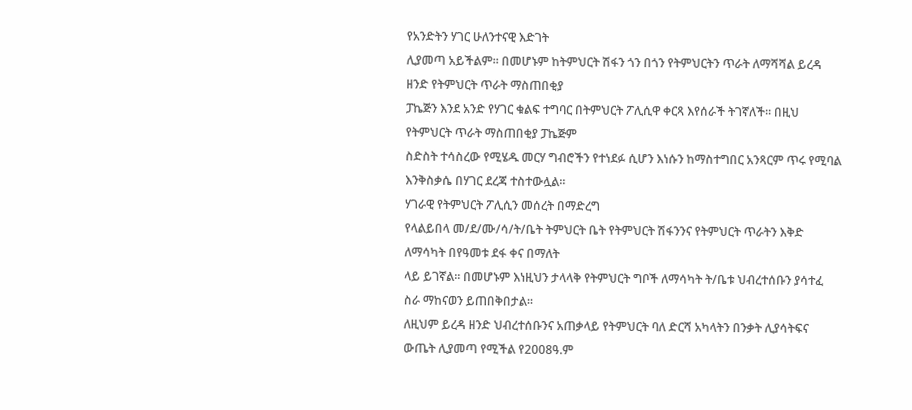የአንድትን ሃገር ሁለንተናዊ እድገት
ሊያመጣ አይችልም፡፡ በመሆኑም ከትምህርት ሽፋን ጎን በጎን የትምህርትን ጥራት ለማሻሻል ይረዳ ዘንድ የትምህርት ጥራት ማስጠበቂያ
ፓኬጅን እንደ አንድ የሃገር ቁልፍ ተግባር በትምህርት ፖሊሲዋ ቀርጻ እየሰራች ትገኛለች፡፡ በዚህ የትምህርት ጥራት ማስጠበቂያ ፓኬጅም
ስድስት ተሳስረው የሚሄዱ መርሃ ግብሮችን የተነደፉ ሲሆን እነሱን ከማስተግበር አንጻርም ጥሩ የሚባል እንቅስቃሴ በሃገር ደረጃ ተስተውሏል፡፡
ሃገራዊ የትምህርት ፖሊሲን መሰረት በማድረግ
የላልይበላ መ/ደ/ሙ/ሳ/ት/ቤት ትምህርት ቤት የትምህርት ሽፋንንና የትምህርት ጥራትን እቅድ ለማሳካት በየዓመቱ ደፋ ቀና በማለት
ላይ ይገኛል፡፡ በመሆኑም እነዚህን ታላላቅ የትምህርት ግቦች ለማሳካት ት/ቤቱ ህብረተሰቡን ያሳተፈ ስራ ማከናወን ይጠበቅበታል፡፡
ለዚህም ይረዳ ዘንድ ህብረተሰቡንና አጠቃላይ የትምህርት ባለ ድርሻ አካላትን በንቃት ሊያሳትፍና ውጤት ሊያመጣ የሚችል የ2008ዓ.ም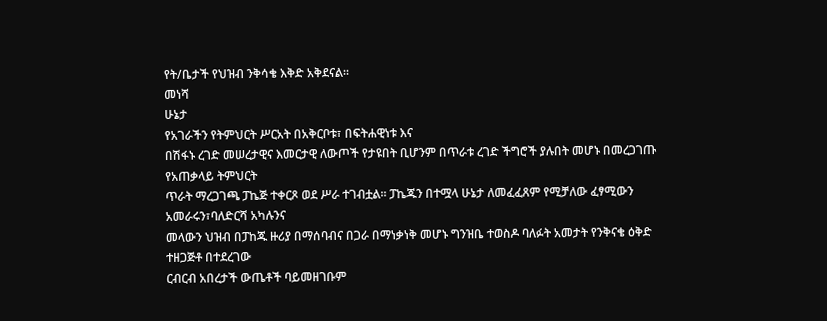የት/ቤታች የህዝብ ንቅሳቄ እቅድ አቅደናል፡፡
መነሻ
ሁኔታ
የአገራችን የትምህርት ሥርአት በአቅርቦቱ፣ በፍትሐዊነቱ እና
በሽፋኑ ረገድ መሠረታዊና እመርታዊ ለውጦች የታዩበት ቢሆንም በጥራቱ ረገድ ችግሮች ያሉበት መሆኑ በመረጋገጡ የአጠቃላይ ትምህርት
ጥራት ማረጋገጫ ፓኬጅ ተቀርጾ ወደ ሥራ ተገብቷል፡፡ ፓኬጁን በተሟላ ሁኔታ ለመፈፈጸም የሚቻለው ፈፃሚውን አመራሩን፣ባለድርሻ አካሉንና
መላውን ህዝብ በፓከጁ ዙሪያ በማሰባብና በጋራ በማነቃነቅ መሆኑ ግንዝቤ ተወስዶ ባለፉት አመታት የንቅናቄ ዕቅድ ተዘጋጅቶ በተደረገው
ርብርብ አበረታች ውጤቶች ባይመዘገቡም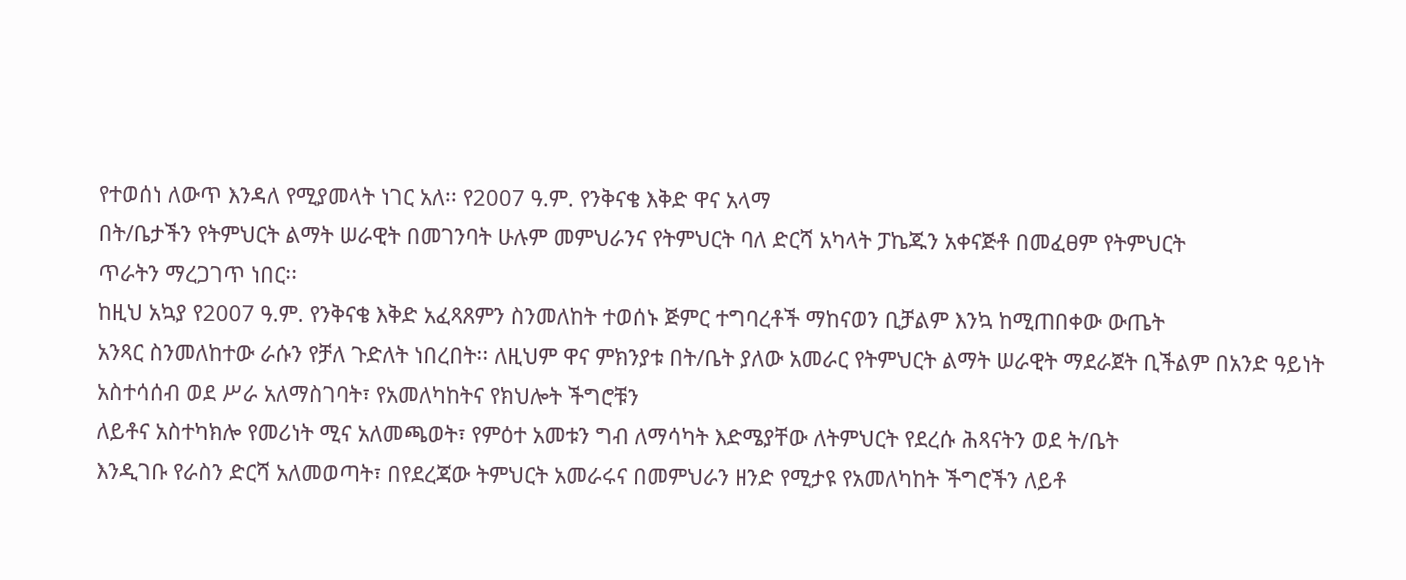የተወሰነ ለውጥ እንዳለ የሚያመላት ነገር አለ፡፡ የ2007 ዓ.ም. የንቅናቄ እቅድ ዋና አላማ
በት/ቤታችን የትምህርት ልማት ሠራዊት በመገንባት ሁሉም መምህራንና የትምህርት ባለ ድርሻ አካላት ፓኬጁን አቀናጅቶ በመፈፀም የትምህርት
ጥራትን ማረጋገጥ ነበር፡፡
ከዚህ አኳያ የ2007 ዓ.ም. የንቅናቄ እቅድ አፈጻጸምን ስንመለከት ተወሰኑ ጅምር ተግባረቶች ማከናወን ቢቻልም እንኳ ከሚጠበቀው ውጤት
አንጻር ስንመለከተው ራሱን የቻለ ጉድለት ነበረበት፡፡ ለዚህም ዋና ምክንያቱ በት/ቤት ያለው አመራር የትምህርት ልማት ሠራዊት ማደራጀት ቢችልም በአንድ ዓይነት
አስተሳሰብ ወደ ሥራ አለማስገባት፣ የአመለካከትና የክህሎት ችግሮቹን
ለይቶና አስተካክሎ የመሪነት ሚና አለመጫወት፣ የምዕተ አመቱን ግብ ለማሳካት እድሜያቸው ለትምህርት የደረሱ ሕጻናትን ወደ ት/ቤት
እንዲገቡ የራስን ድርሻ አለመወጣት፣ በየደረጃው ትምህርት አመራሩና በመምህራን ዘንድ የሚታዩ የአመለካከት ችግሮችን ለይቶ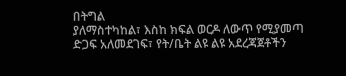በትግል
ያለማስተካከል፣ እስከ ክፍል ወርዶ ለውጥ የሚያመጣ ድጋፍ አለመደገፍ፣ የት/ቤት ልዩ ልዩ አደረጃጀቶችን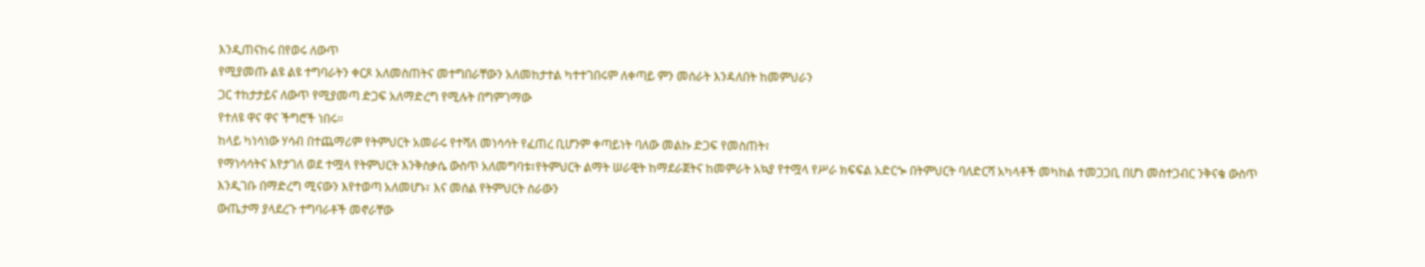እንዲጠናከሩ በየወሩ ለውጥ
የሚያመጡ ልዩ ልዩ ተግባራትን ቀርጾ አለመስጠትና መተግበራቸውን አለመከታተል ካተተገበሩም ለቀጣይ ምን መሰራት እንዳለበት ከመምህራን
ጋር ተከታታይና ለውጥ የሚያመጣ ድጋፍ አለማድረግ የሚሉት በግምገማው
የተለዩ ዋና ዋና ችግሮች ነበሩ።
ከላይ ካነሳነው ሃሳብ በተጨማሪም የትምህርት አመራሩ የተሻለ መነሳሳት የፈጠረ ቢሆንም ቀጣይነት ባለው መልኩ ድጋፍ የመስጠት፣
የማነሳሳትና እየታገለ ወደ ተሟላ የትምህርት እንቅስቃሴ ውስጥ አለመግባቱ፣የትምህርት ልማት ሠራዊት ከማደራጀትና ከመምራት አኳያ የተሟላ የሥራ ክፍፍል አድርጐ በትምህርት ባለድርሻ አካላቶች መካከል ተመጋጋቢ በሆነ መስተጋብር ንቅናቄ ውስጥ እንዲገቡ በማድረግ ሚናውን እየተወጣ አለመሆኑ፣ እና መሰል የትምህርት ስራውን
ውጤታማ ያላደረጉ ተግባራቶች መኖራቸው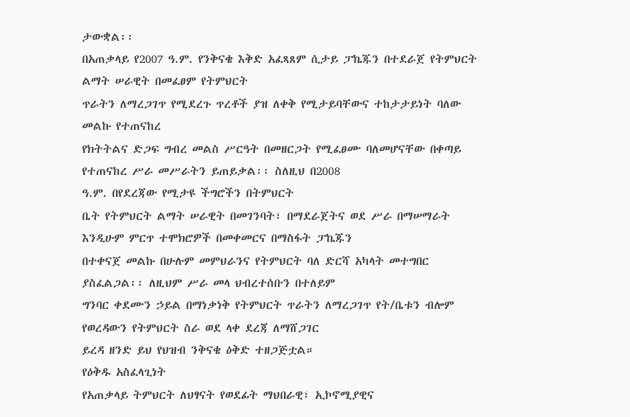ታውቋል፡፡
በአጠቃላይ የ2007 ዓ.ም. የንቅናቄ እቅድ አፈጻጸም ሲታይ ፓኬጁን በተደራጀ የትምህርት ልማት ሠራዊት በመፈፀም የትምህርት
ጥራትን ለማረጋገጥ የሚደረጉ ጥረቶች ያዝ ለቀቅ የሚታይባቸውና ተከታታይነት ባለው መልኩ የተጠናከረ
የክትትልና ድጋፍ ግብረ መልስ ሥርዓት በመዘርጋት የሚፈፀሙ ባለመሆናቸው በቀጣይ የተጠናከረ ሥራ መሥራትን ይጠይቃል፡፡ ስለዚህ በ2008
ዓ.ም. በየደረጃው የሚታዩ ችግሮችን በትምህርት
ቤት የትምህርት ልማት ሠራዊት በመገንባት፣ በማደራጀትና ወደ ሥራ በማሠማራት እንዲሁም ምርጥ ተሞክሮዎች በመቀመርና በማስፋት ፓኬጁን
በተቀናጀ መልኩ በሁሉም መምህራንና የትምህርት ባለ ድርሻ አካላት መተግበር ያስፈልጋል፡፡ ለዚህም ሥራ መላ ህብረተሰቡን በተለይም
ግንባር ቀደሙን ኃይል በማነቃነቅ የትምህርት ጥራትን ለማረጋገጥ የት/ቤቱን ብሎም የወረዳውን የትምህርት ስራ ወደ ላቀ ደረጃ ለማሸጋገር
ይረዳ ዘንድ ይህ የህዝብ ንቅናቄ ዕቅድ ተዘጋጅቷል።
የዕቅዱ አስፈላጊነት
የአጠቃላይ ትምህርት ለህፃናት የወደፊት ማህበራዊ፣ ኢኮኖሚያዊና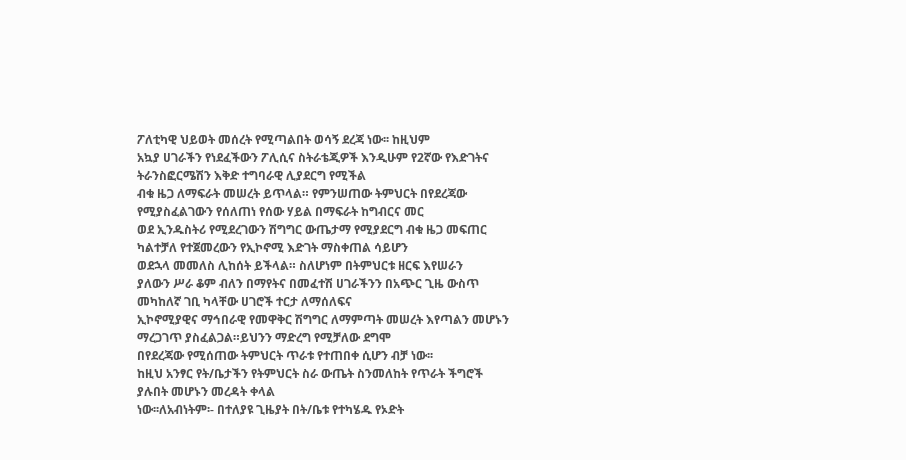ፖለቲካዊ ህይወት መሰረት የሚጣልበት ወሳኝ ደረጃ ነው፡፡ ከዚህም
አኳያ ሀገራችን የነደፈችውን ፖሊሲና ስትራቴጂዎች እንዲሁም የ2ኛው የእድገትና ትራንስፎርሜሽን እቅድ ተግባራዊ ሊያደርግ የሚችል
ብቁ ዜጋ ለማፍራት መሠረት ይጥላል። የምንሠጠው ትምህርት በየደረጃው የሚያስፈልገውን የሰለጠነ የሰው ሃይል በማፍራት ከግብርና መር
ወደ ኢንዱስትሪ የሚደረገውን ሽግግር ውጤታማ የሚያደርግ ብቁ ዜጋ መፍጠር ካልተቻለ የተጀመረውን የኢኮኖሚ እድገት ማስቀጠል ሳይሆን
ወደኋላ መመለስ ሊከሰት ይችላል። ስለሆነም በትምህርቱ ዘርፍ እየሠራን
ያለውን ሥራ ቆም ብለን በማየትና በመፈተሽ ሀገራችንን በአጭር ጊዜ ውስጥ መካከለኛ ገቢ ካላቸው ሀገሮች ተርታ ለማሰለፍና
ኢኮኖሚያዊና ማኅበራዊ የመዋቅር ሽግግር ለማምጣት መሠረት እየጣልን መሆኑን ማረጋገጥ ያስፈልጋል።ይህንን ማድረግ የሚቻለው ደግሞ
በየደረጃው የሚሰጠው ትምህርት ጥራቱ የተጠበቀ ሲሆን ብቻ ነው፡፡
ከዚህ አንፃር የት/ቤታችን የትምህርት ስራ ውጤት ስንመለከት የጥራት ችግሮች ያሉበት መሆኑን መረዳት ቀላል
ነው፡፡ለአብነትም፡- በተለያዩ ጊዜያት በት/ቤቱ የተካሄዱ የኦድት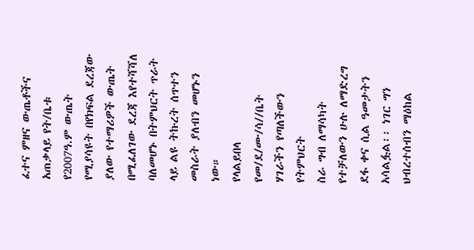ፈተና ምዘና ውጤቶችና አጠቃላይ የት/ቤቱ የ2007ዓ.ም ውጤት
የሚያሳዩት በየክፍል ደረጃው ያለው የተማሪዎች ውጤት በሚፈለገው ደረጃ እየተሻሻለ ባለመሆኑ በትምህርት ጥራት ላይ ልዩ ትኩረት ሰጥተን
መስራት ያለብን መሆኑን ነው።
የላልይበላ የመ/ደ/ሙ/ሳ//ቤት ሃገራችን የጣለችውን የትምህርት
ስራ ግብ ለማሳካት የተቻለውን ሁሉ ለማድረግ ደፋ ቀና ሲል ዓመታትን አሳልፏል፡፡ ነገር ግን ህብረተሰብን ማዕከል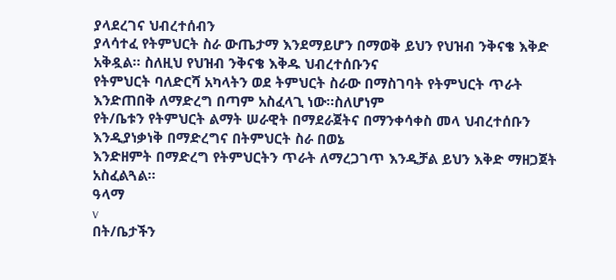ያላደረገና ህብረተሰብን
ያላሳተፈ የትምህርት ስራ ውጤታማ እንደማይሆን በማወቅ ይህን የህዝብ ንቅናቄ እቅድ አቅዷል፡፡ ስለዚህ የህዝብ ንቅናቄ እቅዱ ህብረተሰቡንና
የትምህርት ባለድርሻ አካላትን ወደ ትምህርት ስራው በማስገባት የትምህርት ጥራት እንድጠበቅ ለማድረግ በጣም አስፈላጊ ነው፡፡ስለሆነም
የት/ቤቱን የትምህርት ልማት ሠራዊት በማደራጀትና በማንቀሳቀስ መላ ህብረተሰቡን እንዲያነቃነቅ በማድረግና በትምህርት ስራ በወኔ
እንድዘምት በማድረግ የትምህርትን ጥራት ለማረጋገጥ እንዲቻል ይህን እቅድ ማዘጋጀት አስፈልጓል፡፡
ዓላማ
v
በት/ቤታችን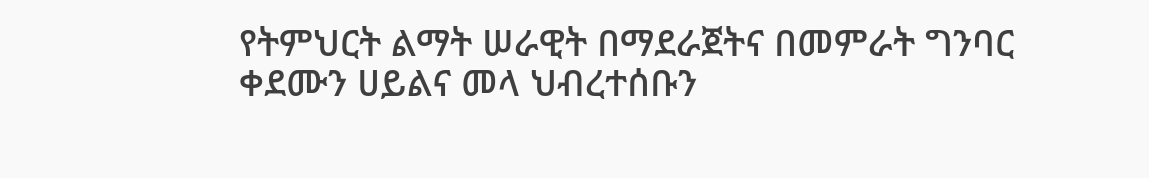የትምህርት ልማት ሠራዊት በማደራጀትና በመምራት ግንባር ቀደሙን ሀይልና መላ ህብረተሰቡን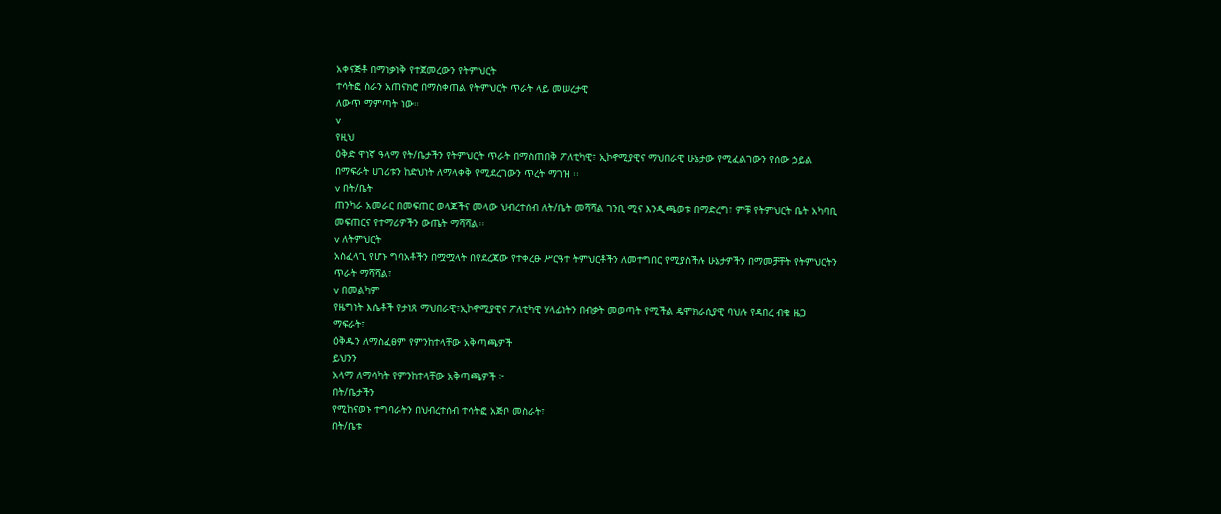አቀናጅቶ በማነቃነቅ የተጀመረውን የትምህርት
ተሳትፎ ስራን አጠናክሮ በማስቀጠል የትምህርት ጥራት ላይ መሠረታዊ
ለውጥ ማምጣት ነው።
v
የዚህ
ዕቅድ ዋነኛ ዓላማ የት/ቤታችን የትምህርት ጥራት በማስጠበቅ ፖለቲካዊ፣ ኢኮኖሚያዊና ማህበራዊ ሁኔታው የሚፈልገውን የሰው ኃይል
በማፍራት ሀገሪቱን ከድህነት ለማላቀቅ የሚደረገውን ጥረት ማገዝ ፡፡
v በት/ቤት
ጠንካራ አመራር በመፍጠር ወላጆችና መላው ህብረተሰብ ለት/ቤት መሻሻል ገንቢ ሚና እንዲጫወቱ በማድረግ፣ ምቹ የትምህርት ቤት አካባቢ
መፍጠርና የተማሪዎችን ውጤት ማሻሻል፡፡
v ለትምህርት
አስፈላጊ የሆኑ ግባአቶችን በሟሟላት በየደረጃው የተቀረፁ ሥርዓተ ትምህርቶችን ለመተግበር የሚያስችሉ ሁኔታዎችን በማመቻቸት የትምህርትን
ጥራት ማሻሻል፣
v በመልካም
የዜግነት እሴቶች የታነጸ ማህበራዊ፣ኢኮኖሚያዊና ፖለቲካዊ ሃላፊነትን በብቃት መወጣት የሚችል ዴሞክራሲያዊ ባህሉ የዳበረ ብቁ ዜጋ
ማፍራት፣
ዕቅዱን ለማስፈፀም የምንከተላቸው አቅጣጫዎች
ይህንን
አላማ ለማሳካት የምንከተላቸው አቅጣጫዎች ፦
በት/ቤታችን
የሚከናወኑ ተግባራትን በህብረተሰብ ተሳትፎ አጅቦ መስራት፣
በት/ቤቱ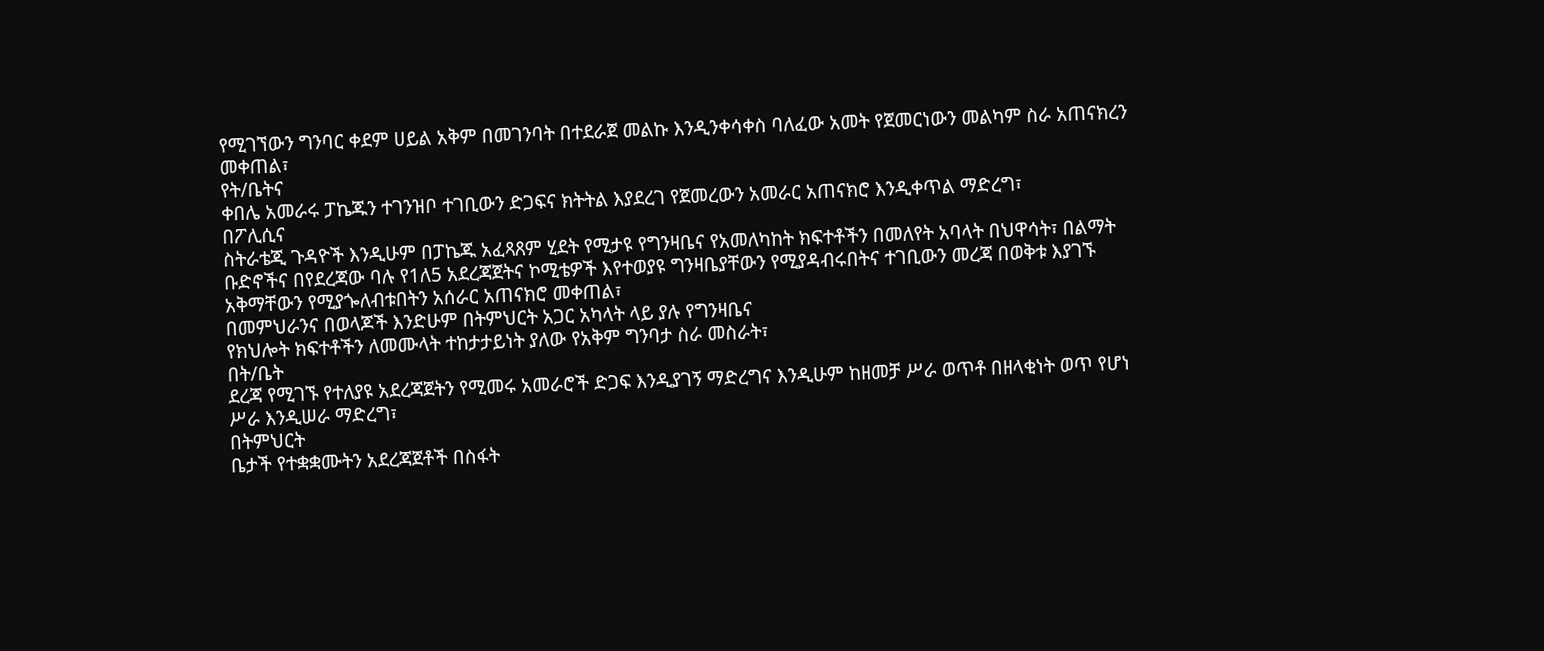የሚገኘውን ግንባር ቀደም ሀይል አቅም በመገንባት በተደራጀ መልኩ እንዲንቀሳቀስ ባለፈው አመት የጀመርነውን መልካም ስራ አጠናክረን
መቀጠል፣
የት/ቤትና
ቀበሌ አመራሩ ፓኬጁን ተገንዝቦ ተገቢውን ድጋፍና ክትትል እያደረገ የጀመረውን አመራር አጠናክሮ እንዲቀጥል ማድረግ፣
በፖሊሲና
ስትራቴጂ ጉዳዮች እንዲሁም በፓኬጁ አፈጻጸም ሂደት የሚታዩ የግንዛቤና የአመለካከት ክፍተቶችን በመለየት አባላት በህዋሳት፣ በልማት
ቡድኖችና በየደረጃው ባሉ የ1ለ5 አደረጃጀትና ኮሚቴዎች እየተወያዩ ግንዛቤያቸውን የሚያዳብሩበትና ተገቢውን መረጃ በወቅቱ እያገኙ
አቅማቸውን የሚያጐለብቱበትን አሰራር አጠናክሮ መቀጠል፣
በመምህራንና በወላጆች እንድሁም በትምህርት አጋር አካላት ላይ ያሉ የግንዛቤና
የክህሎት ክፍተቶችን ለመሙላት ተከታታይነት ያለው የአቅም ግንባታ ስራ መስራት፣
በት/ቤት
ደረጃ የሚገኙ የተለያዩ አደረጃጀትን የሚመሩ አመራሮች ድጋፍ እንዲያገኝ ማድረግና እንዲሁም ከዘመቻ ሥራ ወጥቶ በዘላቂነት ወጥ የሆነ
ሥራ እንዲሠራ ማድረግ፣
በትምህርት
ቤታች የተቋቋሙትን አደረጃጀቶች በስፋት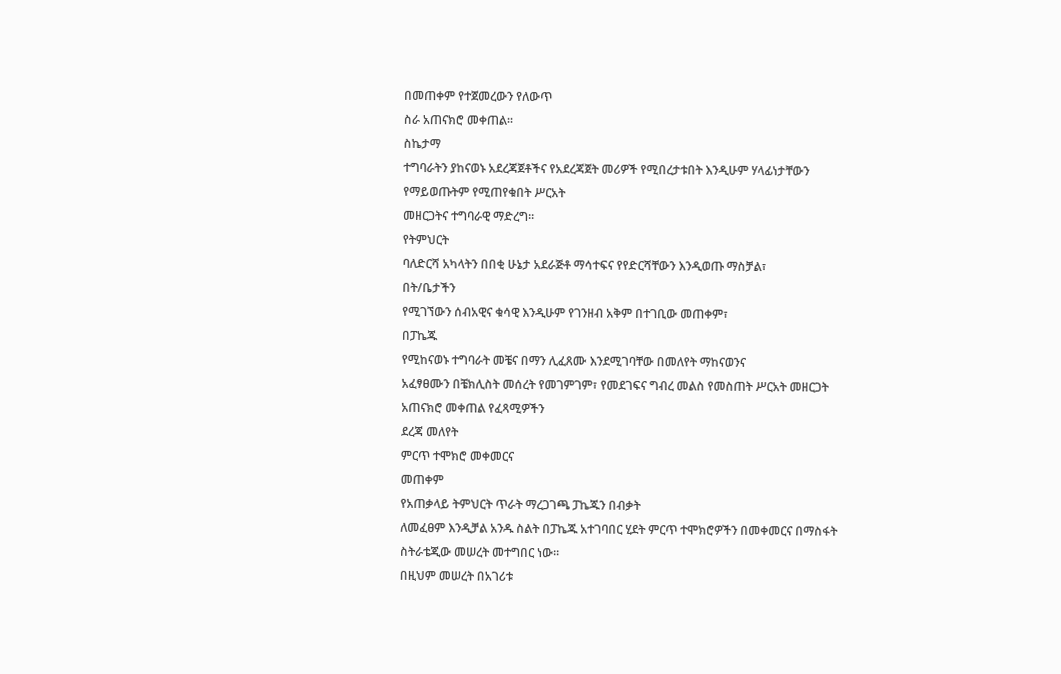በመጠቀም የተጀመረውን የለውጥ
ስራ አጠናክሮ መቀጠል፡፡
ስኬታማ
ተግባራትን ያከናወኑ አደረጃጀቶችና የአደረጃጀት መሪዎች የሚበረታቱበት እንዲሁም ሃላፊነታቸውን የማይወጡትም የሚጠየቁበት ሥርአት
መዘርጋትና ተግባራዊ ማድረግ፡፡
የትምህርት
ባለድርሻ አካላትን በበቂ ሁኔታ አደራጅቶ ማሳተፍና የየድርሻቸውን እንዲወጡ ማስቻል፣
በት/ቤታችን
የሚገኘውን ሰብአዊና ቁሳዊ እንዲሁም የገንዘብ አቅም በተገቢው መጠቀም፣
በፓኬጁ
የሚከናወኑ ተግባራት መቼና በማን ሊፈጸሙ እንደሚገባቸው በመለየት ማከናወንና
አፈፃፀሙን በቼክሊስት መሰረት የመገምገም፣ የመደገፍና ግብረ መልስ የመስጠት ሥርአት መዘርጋት አጠናክሮ መቀጠል የፈጻሚዎችን
ደረጃ መለየት
ምርጥ ተሞክሮ መቀመርና
መጠቀም
የአጠቃላይ ትምህርት ጥራት ማረጋገጫ ፓኬጁን በብቃት
ለመፈፀም እንዲቻል አንዱ ስልት በፓኬጁ አተገባበር ሂደት ምርጥ ተሞክሮዎችን በመቀመርና በማስፋት ስትራቴጂው መሠረት መተግበር ነው፡፡
በዚህም መሠረት በአገሪቱ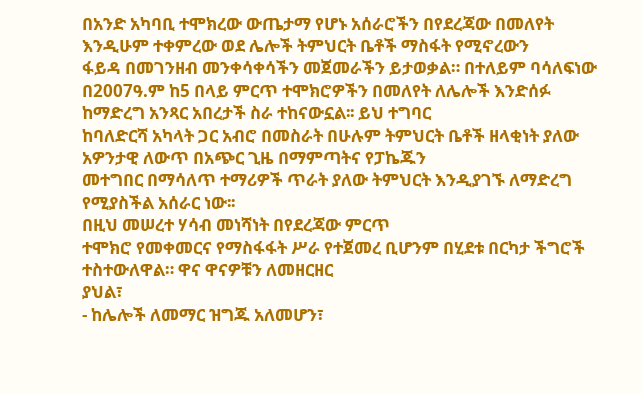በአንድ አካባቢ ተሞክረው ውጤታማ የሆኑ አሰራሮችን በየደረጃው በመለየት እንዲሁም ተቀምረው ወደ ሌሎች ትምህርት ቤቶች ማስፋት የሚኖረውን
ፋይዳ በመገንዘብ መንቀሳቀሳችን መጀመራችን ይታወቃል። በተለይም ባሳለፍነው
በ2007ዓ.ም ከ5 በላይ ምርጥ ተሞክሮዎችን በመለየት ለሌሎች እንድሰፉ ከማድረግ አንጻር አበረታች ስራ ተከናውኗል፡፡ ይህ ተግባር
ከባለድርሻ አካላት ጋር አብሮ በመስራት በሁሉም ትምህርት ቤቶች ዘላቂነት ያለው አዎንታዊ ለውጥ በአጭር ጊዜ በማምጣትና የፓኬጁን
መተግበር በማሳለጥ ተማሪዎች ጥራት ያለው ትምህርት እንዲያገኙ ለማድረግ የሚያስችል አሰራር ነው፡፡
በዚህ መሠረተ ሃሳብ መነሻነት በየደረጃው ምርጥ
ተሞክሮ የመቀመርና የማስፋፋት ሥራ የተጀመረ ቢሆንም በሂደቱ በርካታ ችግሮች ተስተውለዋል። ዋና ዋናዎቹን ለመዘርዘር
ያህል፣
- ከሌሎች ለመማር ዝግጁ አለመሆን፣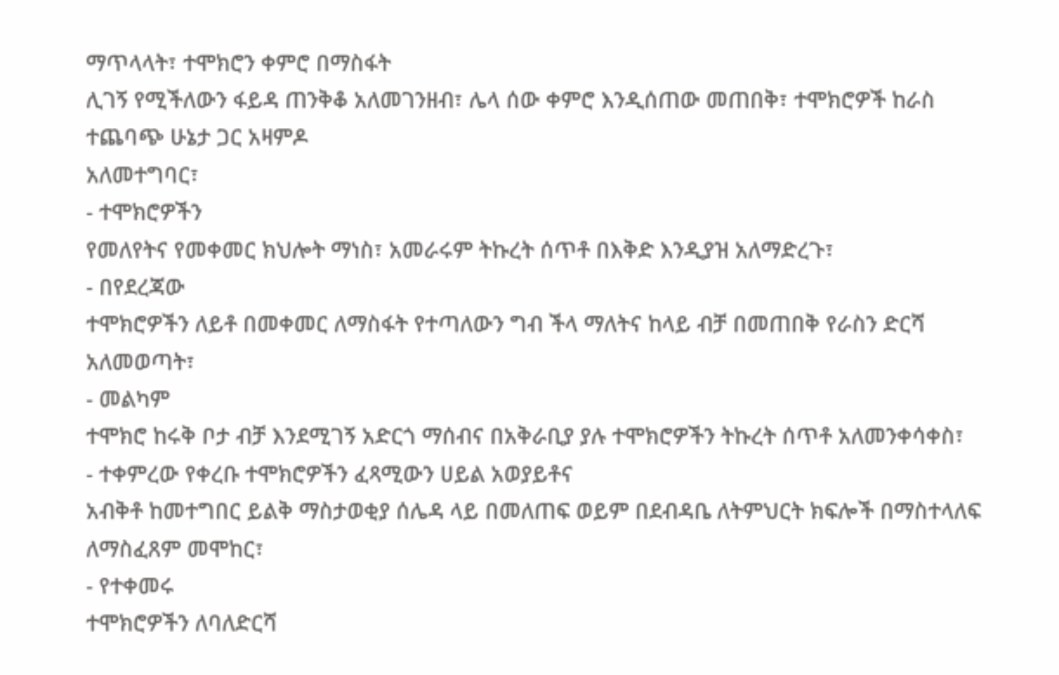ማጥላላት፣ ተሞክሮን ቀምሮ በማስፋት
ሊገኝ የሚችለውን ፋይዳ ጠንቅቆ አለመገንዘብ፣ ሌላ ሰው ቀምሮ እንዲሰጠው መጠበቅ፣ ተሞክሮዎች ከራስ ተጨባጭ ሁኔታ ጋር አዛምዶ
አለመተግባር፣
- ተሞክሮዎችን
የመለየትና የመቀመር ክህሎት ማነስ፣ አመራሩም ትኩረት ሰጥቶ በእቅድ እንዲያዝ አለማድረጉ፣
- በየደረጃው
ተሞክሮዎችን ለይቶ በመቀመር ለማስፋት የተጣለውን ግብ ችላ ማለትና ከላይ ብቻ በመጠበቅ የራስን ድርሻ አለመወጣት፣
- መልካም
ተሞክሮ ከሩቅ ቦታ ብቻ እንደሚገኝ አድርጎ ማሰብና በአቅራቢያ ያሉ ተሞክሮዎችን ትኩረት ሰጥቶ አለመንቀሳቀስ፣
- ተቀምረው የቀረቡ ተሞክሮዎችን ፈጻሚውን ሀይል አወያይቶና
አብቅቶ ከመተግበር ይልቅ ማስታወቂያ ሰሌዳ ላይ በመለጠፍ ወይም በደብዳቤ ለትምህርት ክፍሎች በማስተላለፍ ለማስፈጸም መሞከር፣
- የተቀመሩ
ተሞክሮዎችን ለባለድርሻ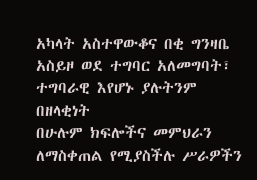አካላት አስተዋውቆና በቂ ግንዛቤ አስይዞ ወደ ተግባር አለመግባት፣ ተግባራዊ እየሆኑ ያሉትንም በዘላቂነት
በሁሉም ክፍሎችና መምህራን ለማስቀጠል የሚያስችሉ ሥራዎችን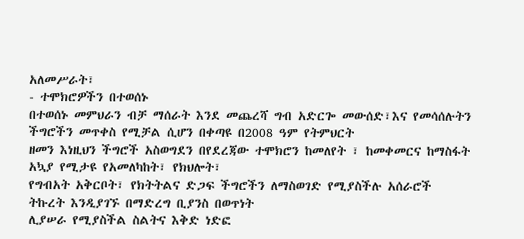አለመሥራት፣
- ተሞክሮዎችን በተወሰኑ
በተወሰኑ መምህራን ብቻ ማሰራት እንደ መጨረሻ ግብ አድርጐ መውሰድ፣እና የመሳሰሉትን ችግሮችን መጥቀስ የሚቻል ሲሆን በቀጣዩ በ2008 ዓም የትምህርት
ዘመን እነዚህን ችግሮች አስወግደን በየደረጃው ተሞክሮን ከመለየት ፣ ከመቀመርና ከማስፋት አኳያ የሚታዩ የአመለካከት፣ የክህሎት፣
የግብአት አቅርቦት፣ የክትትልና ድጋፍ ችግሮችን ለማስወገድ የሚያስችሉ አሰራሮች ትኩረት እንዲያገኙ በማድረግ ቢያንስ በወጥነት
ሊያሠራ የሚያስችል ስልትና እቅድ ነድፎ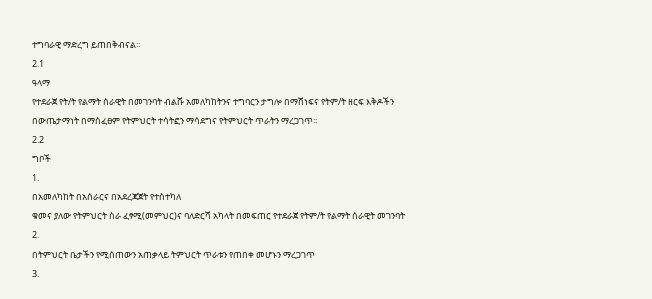ተግባራዊ ማድረግ ይጠበቅብናል፡፡
2.1
ዓላማ
የተደራጀ የት/ት የልማት ሰራዊት በመገንባት ብልሹ አመለካከትንና ተግባርን ታግሎ በማሸነፍና የትም/ት ዘርፍ እቅዶችን
በውጤታማነት በማስፈፀም የትምህርት ተሳትፎን ማሳደግና የትምህርት ጥራትን ማረጋገጥ፡፡
2.2
ግቦች
1.
በአመለካከት በአሰራርና በአደረጃጀት የተስተካለ
ቁመና ያለው የትምህርት ስራ ፈፃሚ(መምህር)ና ባለድርሻ አካላት በመፍጠር የተደራጀ የትም/ት የልማት ሰራዊት መገንባት
2.
በትምህርት ቤታችን የሚሰጠውን አጠቃላይ ትምህርት ጥራቱን የጠበቀ መሆኑን ማረጋገጥ
3.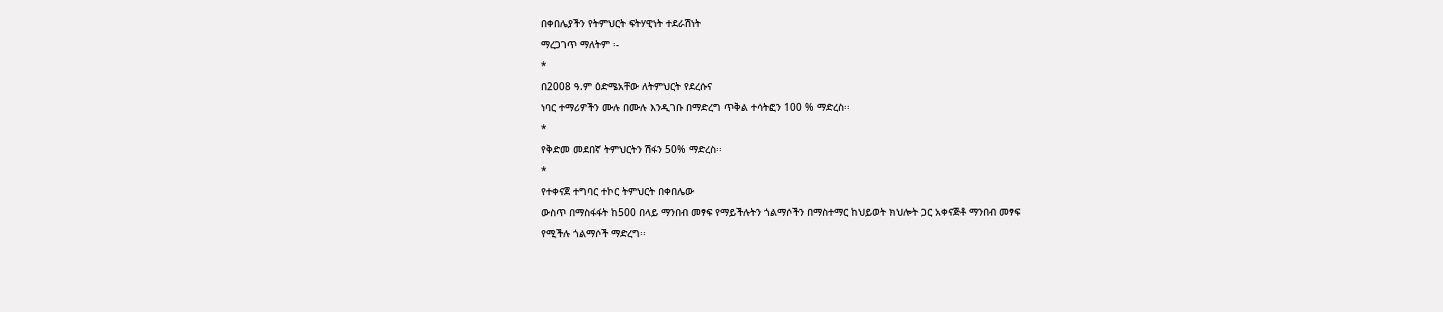በቀበሌያችን የትምህርት ፍትሃዊነት ተደራሽነት
ማረጋገጥ ማለትም ፡-
*
በ2008 ዓ.ም ዕድሜአቸው ለትምህርት የደረሱና
ነባር ተማሪዎችን ሙሉ በሙሉ እንዲገቡ በማድረግ ጥቅል ተሳትፎን 100 % ማድረስ፡፡
*
የቅድመ መደበኛ ትምህርትን ሽፋን 50% ማድረስ፡፡
*
የተቀናጀ ተግባር ተኮር ትምህርት በቀበሌው
ውስጥ በማስፋፋት ከ500 በላይ ማንበብ መፃፍ የማይችሉትን ጎልማሶችን በማስተማር ከህይወት ክህሎት ጋር አቀናጅቶ ማንበብ መፃፍ
የሚችሉ ጎልማሶች ማድረግ፡፡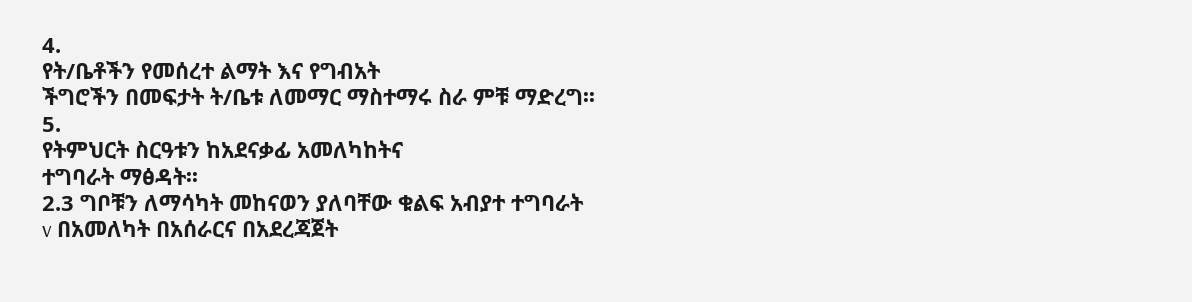4.
የት/ቤቶችን የመሰረተ ልማት እና የግብአት
ችግሮችን በመፍታት ት/ቤቱ ለመማር ማስተማሩ ስራ ምቹ ማድረግ፡፡
5.
የትምህርት ስርዓቱን ከአደናቃፊ አመለካከትና
ተግባራት ማፅዳት፡፡
2.3 ግቦቹን ለማሳካት መከናወን ያለባቸው ቁልፍ አብያተ ተግባራት
v በአመለካት በአሰራርና በአደረጃጀት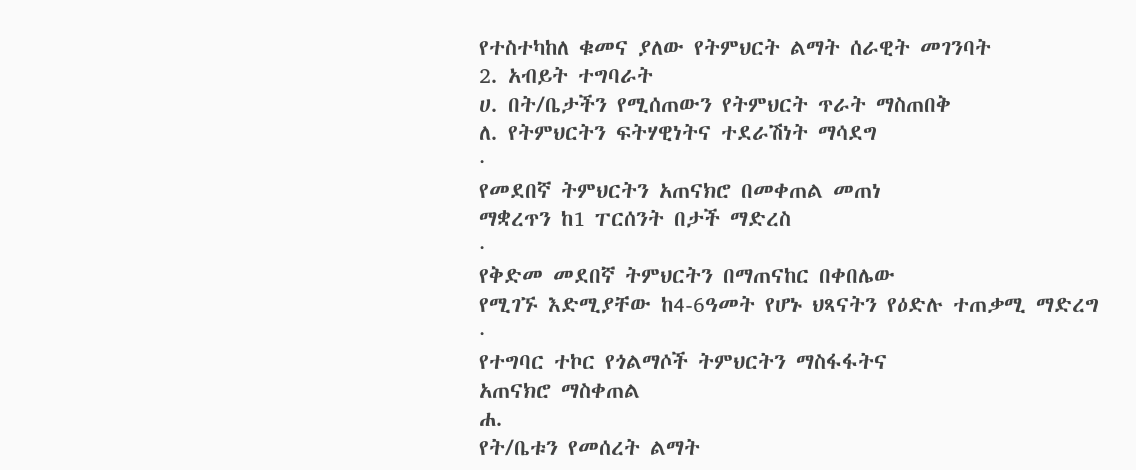የተስተካከለ ቁመና ያለው የትምህርት ልማት ሰራዊት መገንባት
2. አብይት ተግባራት
ሀ. በት/ቤታችን የሚሰጠውን የትምህርት ጥራት ማስጠበቅ
ለ. የትምህርትን ፍትሃዊነትና ተደራሽነት ማሳደግ
·
የመደበኛ ትምህርትን አጠናክሮ በመቀጠል መጠነ
ማቋረጥን ከ1 ፐርሰንት በታች ማድረስ
·
የቅድመ መደበኛ ትምህርትን በማጠናከር በቀበሌው
የሚገኙ እድሚያቸው ከ4-6ዓመት የሆኑ ህጻናትን የዕድሉ ተጠቃሚ ማድረግ
·
የተግባር ተኮር የጎልማሶች ትምህርትን ማስፋፋትና
አጠናክሮ ማስቀጠል
ሐ.
የት/ቤቱን የመሰረት ልማት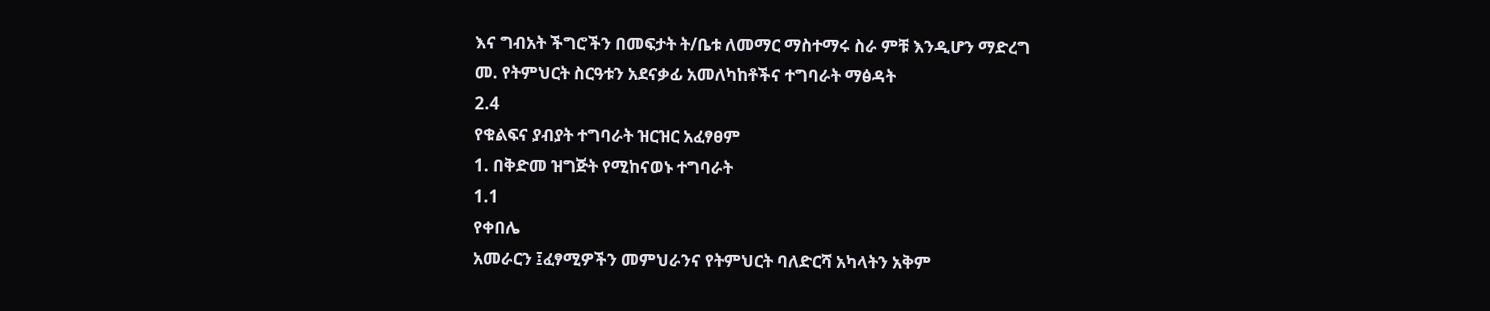እና ግብአት ችግሮችን በመፍታት ት/ቤቱ ለመማር ማስተማሩ ስራ ምቹ እንዲሆን ማድረግ
መ. የትምህርት ስርዓቱን አደናቃፊ አመለካከቶችና ተግባራት ማፅዳት
2.4
የቁልፍና ያብያት ተግባራት ዝርዝር አፈፃፀም
1. በቅድመ ዝግጅት የሚከናወኑ ተግባራት
1.1
የቀበሌ
አመራርን ፤ፈፃሚዎችን መምህራንና የትምህርት ባለድርሻ አካላትን አቅም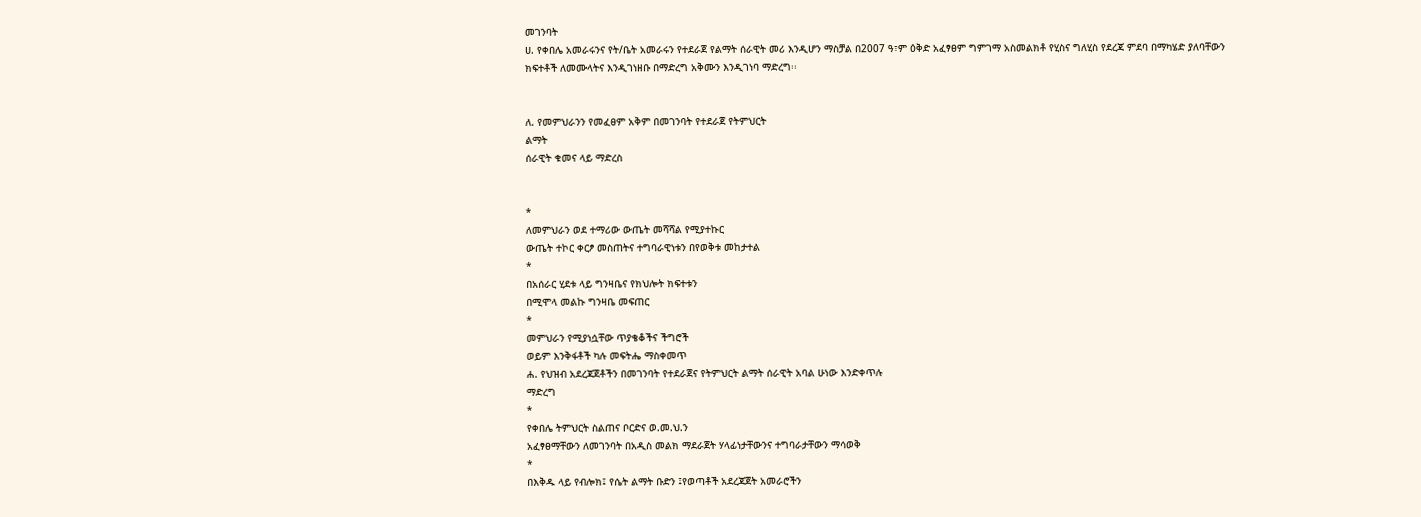መገንባት
ሀ. የቀበሌ አመራሩንና የት/ቤት አመራሩን የተደራጀ የልማት ሰራዊት መሪ እንዲሆን ማስቻል በ2007 ዓ፣ም ዕቅድ አፈፃፀም ግምገማ አስመልክቶ የሂስና ግለሂስ የደረጃ ምደባ በማካሄድ ያለባቸውን
ክፍተቶች ለመሙላትና እንዲገነዘቡ በማድረግ አቅሙን እንዲገነባ ማድረግ፡፡


ለ. የመምህራንን የመፈፀም አቅም በመገንባት የተደራጀ የትምህርት
ልማት
ሰራዊት ቁመና ላይ ማድረስ


*
ለመምህራን ወደ ተማሪው ውጤት መሻሻል የሚያተኩር
ውጤት ተኮር ቀርፆ መስጠትና ተግባራዊነቱን በየወቅቱ መከታተል
*
በአሰራር ሂደቱ ላይ ግንዛቤና የክህሎት ክፍተቱን
በሚሞላ መልኩ ግንዛቤ መፍጠር
*
መምህራን የሚያነሷቸው ጥያቄቆችና ችግሮች
ወይም እንቅፋቶች ካሉ መፍትሔ ማስቀመጥ
ሐ. የህዝብ አደረጃጀቶችን በመገንባት የተደራጀና የትምህርት ልማት ሰራዊት አባል ሁነው እንድቀጥሉ
ማድረግ
*
የቀበሌ ትምህርት ስልጠና ቦርድና ወ.መ.ህ.ን
አፈፃፀማቸውን ለመገንባት በአዲስ መልክ ማደራጀት ሃላፊነታቸውንና ተግባራታቸውን ማሳወቅ
*
በእቅዱ ላይ የብሎክ፤ የሴት ልማት ቡድን ፤የወጣቶች አደረጃጀት አመራሮችን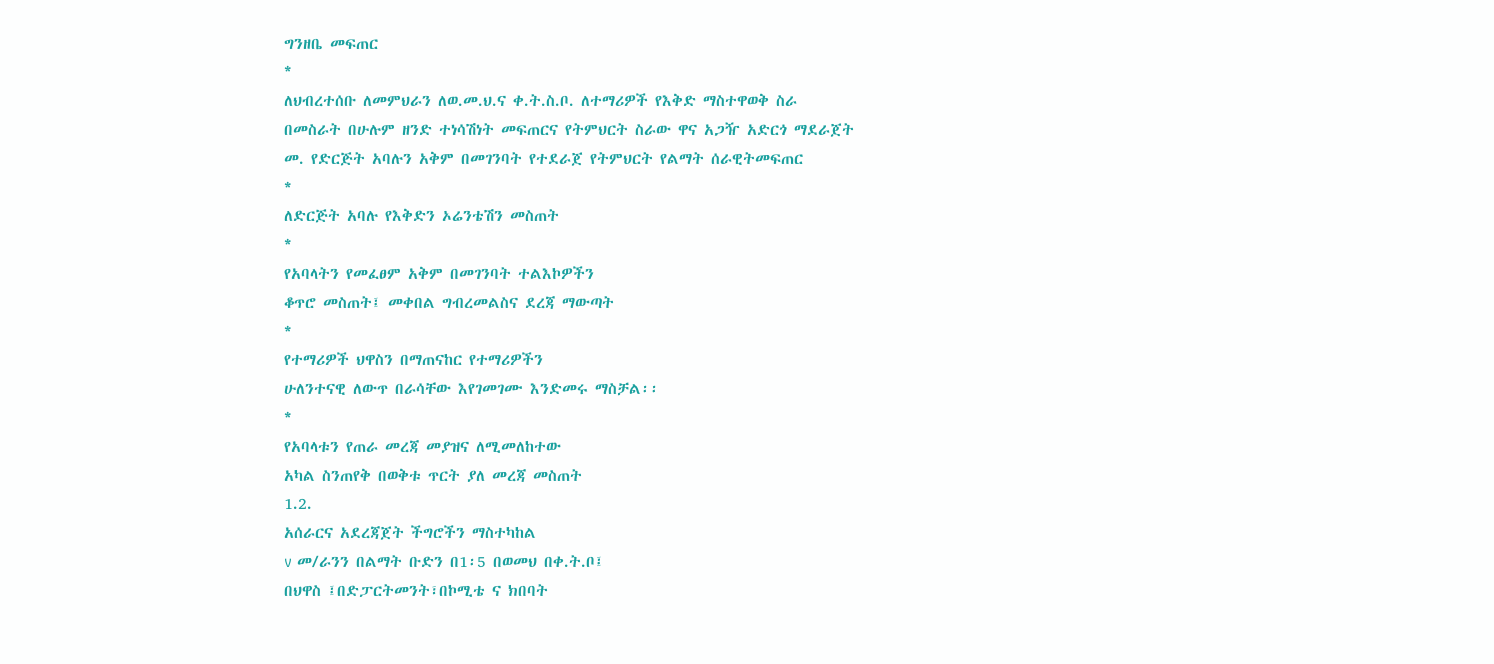ግንዘቤ መፍጠር
*
ለህብረተሰቡ ለመምህራን ለወ.መ.ህ.ና ቀ.ት.ስ.ቦ. ለተማሪዎች የእቅድ ማስተዋወቅ ስራ
በመስራት በሁሉም ዘንድ ተነሳሽነት መፍጠርና የትምህርት ስራው ዋና አጋዥ አድርጎ ማደራጀት
መ. የድርጅት አባሉን አቅም በመገንባት የተደራጀ የትምህርት የልማት ሰራዊትመፍጠር
*
ለድርጅት አባሉ የእቅድን ኦሬንቴሽን መስጠት
*
የአባላትን የመፈፀም አቅም በመገንባት ተልእኮዎችን
ቆጥሮ መስጠት፤ መቀበል ግብረመልስና ደረጃ ማውጣት
*
የተማሪዎች ህዋስን በማጠናከር የተማሪዎችን
ሁለንተናዊ ለውጥ በራሳቸው እየገመገሙ እንድመሩ ማስቻል፡፡
*
የአባላቱን የጠራ መረጃ መያዝና ለሚመለከተው
አካል ስንጠየቅ በወቅቱ ጥርት ያለ መረጃ መስጠት
1.2.
አሰራርና አደረጃጀት ችግሮችን ማስተካከል
v መ/ራንን በልማት ቡድን በ1፡5 በወመህ በቀ.ት.ቦ፤
በህዋስ ፤በድፓርትመንት፣በኮሚቴ ና ክበባት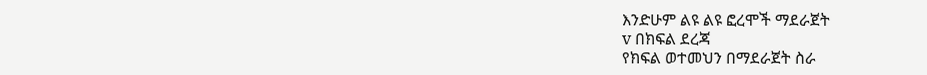እንድሁም ልዩ ልዩ ፎረሞች ማደራጀት
v በክፍል ደረጃ
የክፍል ወተመህን በማደራጀት ስራ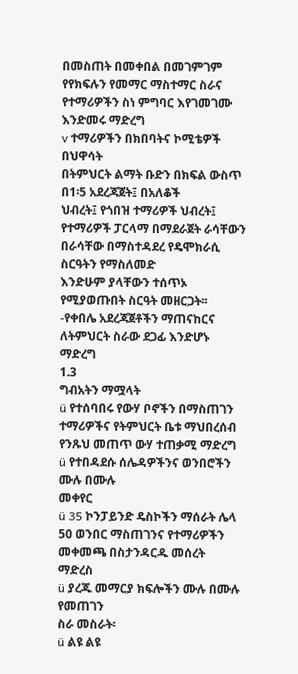በመስጠት በመቀበል በመገምገም የየክፍሉን የመማር ማስተማር ስራና የተማሪዎችን ስነ ምግባር እየገመገሙ
እንድመሩ ማድረግ
v ተማሪዎችን በክበባትና ኮሚቴዎች በህዋሳት
በትምህርት ልማት ቡድን በክፍል ውስጥ በ1፡5 አደረጃጀት፤ በአለቆች
ህብረት፤ የጎበዝ ተማሪዎች ህብረት፤ የተማሪዎች ፓርላማ በማደራጀት ራሳቸውን በራሳቸው በማስተዳደረ የዴሞክራሲ ስርዓትን የማስለመድ
እንድሁም ያላቸውን ተሰጥኦ የሚያወጡበት ስርዓት መዘርጋት፡፡
-የቀበሌ አደረጃጀቶችን ማጠናከርና ለትምህርት ስራው ደጋፊ እንድሆኑ ማድረግ
1.3
ግብአትን ማሟላት
ü የተሰባበሩ የውሃ ቦኖችን በማስጠገን ተማሪዎችና የትምህርት ቤቱ ማህበረሰብ የንጹህ መጠጥ ውሃ ተጠቃሚ ማድረግ
ü የተበዳደሱ ሰሌዳዎችንና ወንበሮችን ሙሉ በሙሉ
መቀየር
ü 35 ኮንፓይንድ ዴስኮችን ማሰራት ሌላ 50 ወንበር ማስጠገንና የተማሪዎችን መቀመጫ በስታንዳርዱ መሰረት
ማድረስ
ü ያረጁ መማርያ ክፍሎችን ሙሉ በሙሉ የመጠገን
ስራ መስራት፡
ü ልዩ ልዩ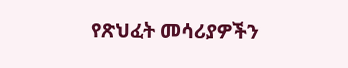የጽህፈት መሳሪያዎችን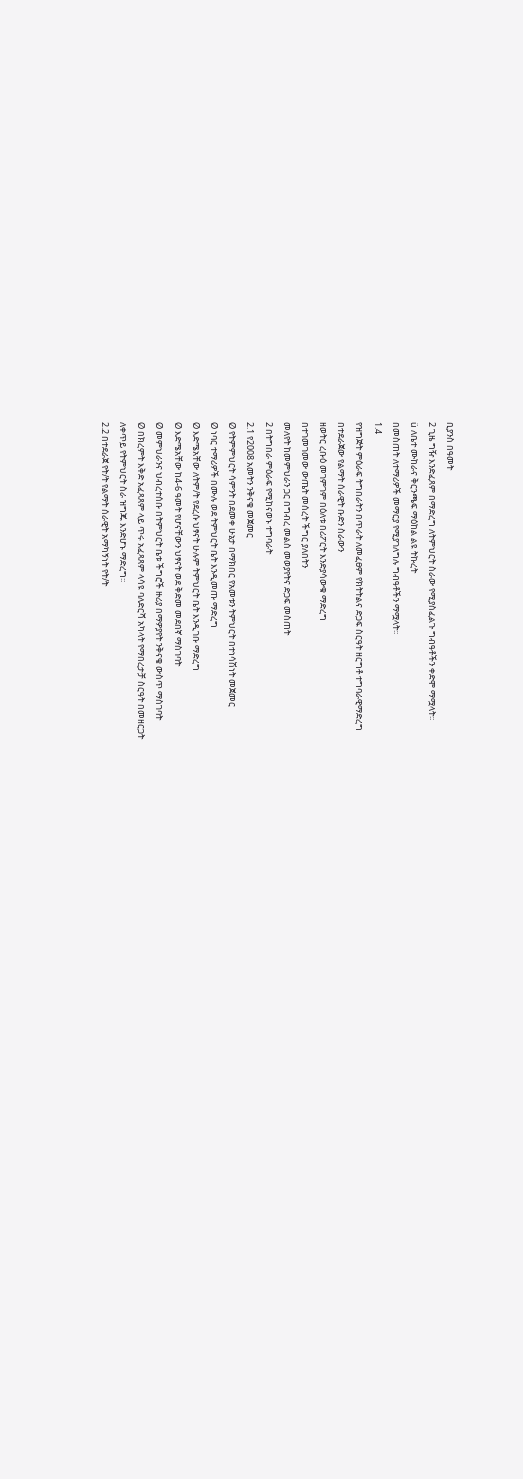ቢያንስ በዓመት
2 ጊዜ ግዥ እንድፈጸም በማድረግ ለትምህርት ስራው የሚያስፈልጉ ግብዓቶችን ቀድሞ ማሟላት፡፡
ü ለቤተ ሙከራና ቅርንጫፍ ማዕከል ልዩ ትኩረት
በመስጠት ለተማሪዎች መማርያ የሚያገለግሉ ግብዓቶችን ማሟላት፡፡
1.4
የዝግጅት ምዕራፍ ትግበራትን በጥራት ለመፈፀም የክትትልና ድጋፍ ስርዓት ዘርግቶ ተግባራዊማድረግ
በተደራጀው የልማት ሰራዊት ቡድን ስራውን
ዘወትር ረቡዕ መገምገም በዕለቱ በሪፖርት እንድያሳውቁ ማድረግ
በተገመገመው ውጤት መሰረት ችግር ያለበትን
መለየት ከመምህራን ጋር በግብረ መልስ መወያየትና ድጋፍ መስጠት
2 በትግበራ ምዕራፍ የሚከናወኑ ተግባራት
2.1 የ2008 አመትን ንቅናቄ መጀመር
Ø የትምምህርት ሳምንት በደመቀ ሁኔታ በማክበር የአመቱን ትምህርት በተነሳሽነት መጀመር
Ø ነባር ተማሪዎች በሙሉ ወደ ትምህርት ቤት እንዲመጡ ማድረግ
Ø እድሜአቸው ለትም/ት የደረሱ ህፃናት ሁሉም ትምህርት ቤት እንዲገቡ ማድረግ
Ø እድሜአቸው ከ4-6 ዓመት የሆናቸውን ህፃናት ወደ ቅድመ መደበኛ ማስገባት
Ø መምህራንና ህብረተሰቡ በትምህርት ቤቱ ችግሮች ዙሪያ በማዎያየት ንቅናቄ ውስጥ ማስገባት
Ø በክረምት እቅድ አፈጻጸም ላይ ጥሩ አፈጻጸም ላሳዩ ባለድርሻ አካላት የማበረታቻ ስርዓት በመዘርጋት
ለቀጥይ የትምህርት ስራ ዝግጁ እንድሆኑ ማድረግ፡፡
2.2 በተደራጀ የት/ት የልማት ሰራዊት አማካኝነት የት/ት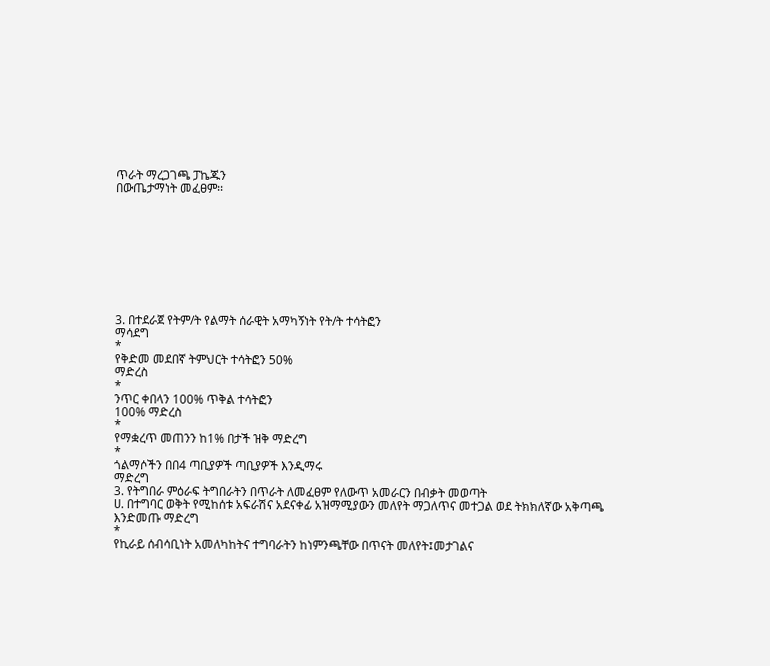ጥራት ማረጋገጫ ፓኬጁን
በውጤታማነት መፈፀም፡፡









3. በተደራጀ የትም/ት የልማት ሰራዊት አማካኝነት የት/ት ተሳትፎን
ማሳደግ
*
የቅድመ መደበኛ ትምህርት ተሳትፎን 50%
ማድረስ
*
ንጥር ቀበላን 100% ጥቅል ተሳትፎን
100% ማድረስ
*
የማቋረጥ መጠንን ከ1% በታች ዝቅ ማድረግ
*
ጎልማሶችን በበ4 ጣቢያዎች ጣቢያዎች እንዲማሩ
ማድረግ
3. የትግበራ ምዕራፍ ትግበራትን በጥራት ለመፈፀም የለውጥ አመራርን በብቃት መወጣት
ሀ. በተግባር ወቅት የሚከሰቱ አፍራሽና አደናቀፊ አዝማሚያውን መለየት ማጋለጥና መተጋል ወደ ትክክለኛው አቅጣጫ
እንድመጡ ማድረግ
*
የኪራይ ሰብሳቢነት አመለካከትና ተግባራትን ከነምንጫቸው በጥናት መለየት፤መታገልና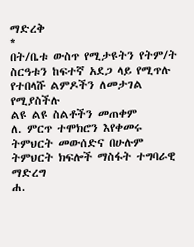ማድረቅ
*
በት/ቤቱ ውስጥ የሚታዩትን የትም/ት ስርዓቱን ከፍተኛ አደጋ ላይ የሚጥሉ የተበላሹ ልምዶችን ለመታገል የሚያስችሉ
ልዩ ልዩ ስልቶችን መጠቀም
ለ. ምርጥ ተሞክሮን እየቀመሩ ትምህርት መውሰድና በሁሉም ትምህርት ክፍሎች ማስፋት ተግባራዊ ማድረግ
ሐ.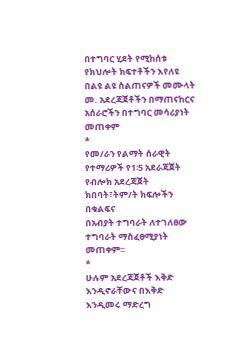በተግባር ሂደት የሚከሰቱ የክህሎት ክፍተቶችን እየለዩ በልዩ ልዩ ስልጠናዎች መሙላት
መ. አደረጃጀቶችን በማጠናከርና
አሰራሮችን በተግባር መሳሪያነት መጠቀም
*
የመ/ራን የልማት ሰራዊት የተማሪዎች የ1፡5 አደራጃጀት የብሎክ አደረጃጀት ክበባት፣ትም/ት ክፍሎችን በቁልፍና
በአብያት ተግባራት ለተገለፀው ተግባራት ማስፈፀሚያነት መጠቀም፡፡
*
ሁሉም አደረጃጀቶች እቅድ እንዲኖራቸውና በእቅድ እንዲመሩ ማድረግ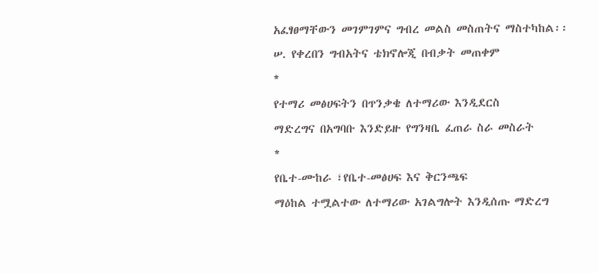አፈፃፀማቸውን መገምገምና ግብረ መልስ መስጠትና ማስተካከል፡፡
ሠ. የቀረበን ግብአትና ቴክኖሎጂ በብቃት መጠቀም
*
የተማሪ መፅሀፍትን በጥንቃቄ ለተማሪው እንዲደርስ
ማድረግና በአግባቡ እንድይዙ የግንዛቤ ፈጠራ ስራ መስራት
*
የቤተ-ሙከራ ፣የቤተ-መፅሀፍ እና ቅርንጫፍ
ማዕከል ተሟልተው ለተማሪው አገልግሎት እንዲሰጡ ማድረግ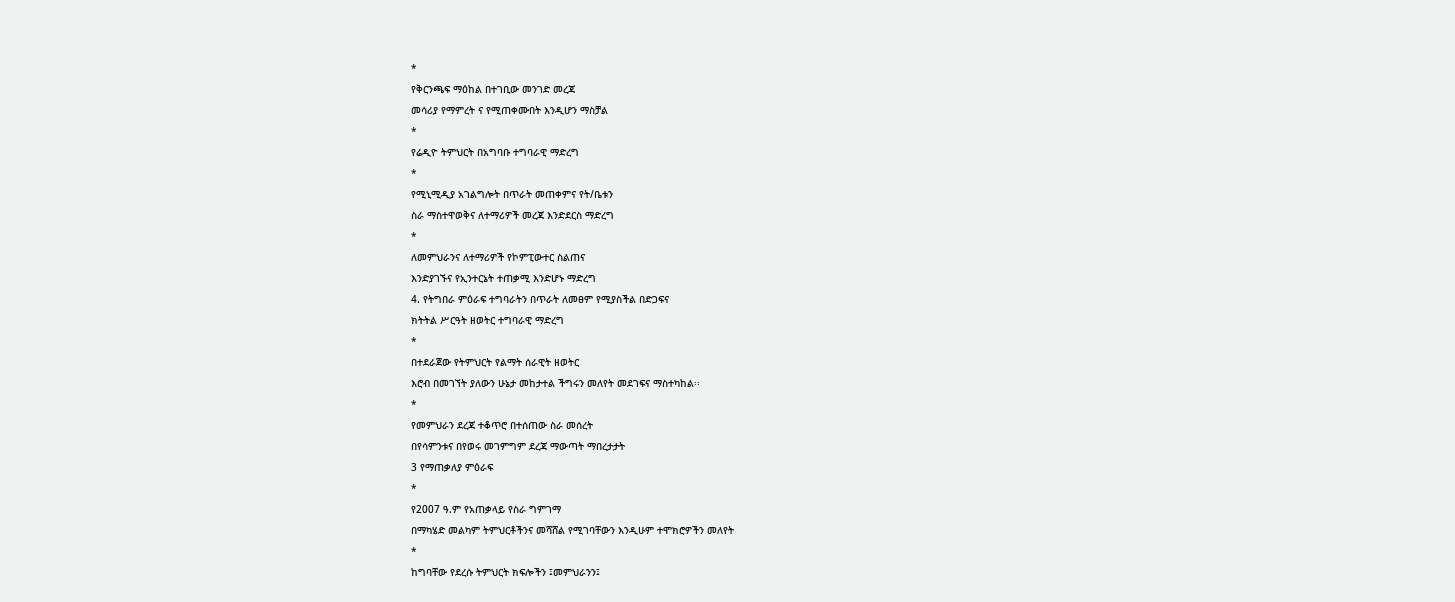*
የቅርንጫፍ ማዕከል በተገቢው መንገድ መረጃ
መሳሪያ የማምረት ና የሚጠቀሙበት እንዲሆን ማስቻል
*
የሬዲዮ ትምህርት በአግባቡ ተግባራዊ ማድረግ
*
የሚኒሚዲያ አገልግሎት በጥራት መጠቀምና የት/ቤቱን
ስራ ማስተዋወቅና ለተማሪዎች መረጃ እንድደርስ ማድረግ
*
ለመምህራንና ለተማሪዎች የኮምፒውተር ስልጠና
እንድያገኙና የኢንተርኔት ተጠቃሚ እንድሆኑ ማድረግ
4. የትግበራ ምዕራፍ ተግባራትን በጥራት ለመፀም የሚያስችል በድጋፍና
ክትትል ሥርዓት ዘወትር ተግባራዊ ማድረግ
*
በተደራጀው የትምህርት የልማት ሰራዊት ዘወትር
እሮብ በመገኘት ያለውን ሁኔታ መከታተል ችግሩን መለየት መደገፍና ማስተካከል፡፡
*
የመምህራን ደረጃ ተቆጥሮ በተሰጠው ስራ መሰረት
በየሳምንቱና በየወሩ መገምግም ደረጃ ማውጣት ማበረታታት
3 የማጠቃለያ ምዕራፍ
*
የ2007 ዓ.ም የአጠቃላይ የስራ ግምገማ
በማካሄድ መልካም ትምህርቶችንና መሻሸል የሚገባቸውን እንዲሁም ተሞክሮዎችን መለየት
*
ከግባቸው የደረሱ ትምህርት ክፍሎችን ፤መምህራንን፤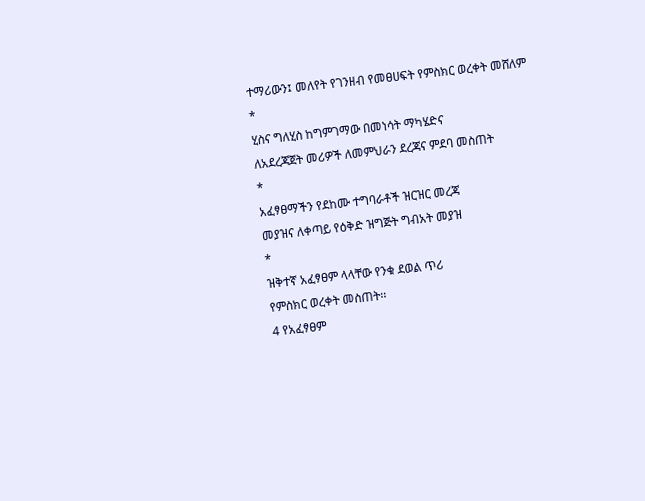ተማሪውን፤ መለየት የገንዘብ የመፀሀፍት የምስክር ወረቀት መሸለም
*
ሂስና ግለሂስ ከግምገማው በመነሳት ማካሄድና
ለአደረጃጀት መሪዎች ለመምህራን ደረጃና ምደባ መስጠት
*
አፈፃፀማችን የደከሙ ተግባራቶች ዝርዝር መረጃ
መያዝና ለቀጣይ የዕቅድ ዝግጅት ግብአት መያዝ
*
ዝቅተኛ አፈፃፀም ላላቸው የንቁ ደወል ጥሪ
የምስክር ወረቀት መስጠት፡፡
4 የአፈፃፀም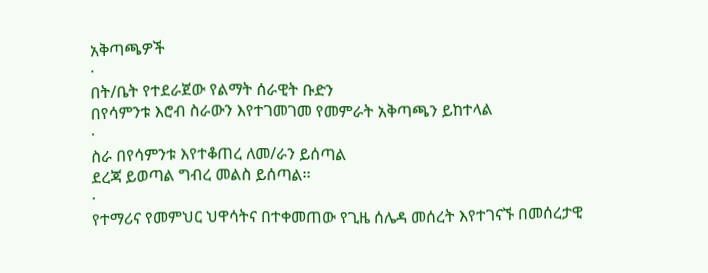አቅጣጫዎች
·
በት/ቤት የተደራጀው የልማት ሰራዊት ቡድን
በየሳምንቱ እሮብ ስራውን እየተገመገመ የመምራት አቅጣጫን ይከተላል
·
ስራ በየሳምንቱ እየተቆጠረ ለመ/ራን ይሰጣል
ደረጃ ይወጣል ግብረ መልስ ይሰጣል፡፡
·
የተማሪና የመምህር ህዋሳትና በተቀመጠው የጊዜ ሰሌዳ መሰረት እየተገናኙ በመሰረታዊ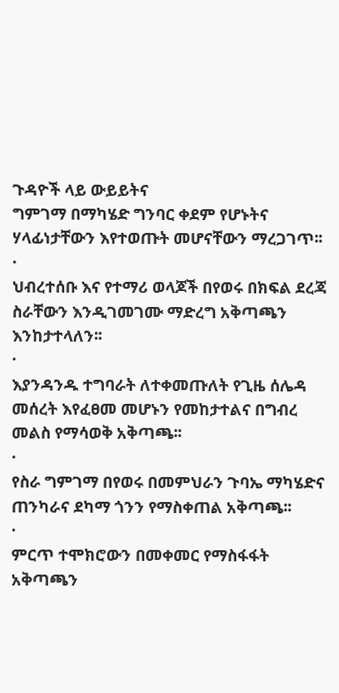ጉዳዮች ላይ ውይይትና
ግምገማ በማካሄድ ግንባር ቀደም የሆኑትና ሃላፊነታቸውን እየተወጡት መሆናቸውን ማረጋገጥ፡፡
·
ህብረተሰቡ እና የተማሪ ወላጆች በየወሩ በክፍል ደረጃ ስራቸውን እንዲገመገሙ ማድረግ አቅጣጫን እንከታተላለን፡፡
·
እያንዳንዱ ተግባራት ለተቀመጡለት የጊዜ ሰሌዳ
መሰረት እየፈፀመ መሆኑን የመከታተልና በግብረ መልስ የማሳወቅ አቅጣጫ፡፡
·
የስራ ግምገማ በየወሩ በመምህራን ጉባኤ ማካሄድና
ጠንካራና ደካማ ጎንን የማስቀጠል አቅጣጫ፡፡
·
ምርጥ ተሞክሮውን በመቀመር የማስፋፋት አቅጣጫን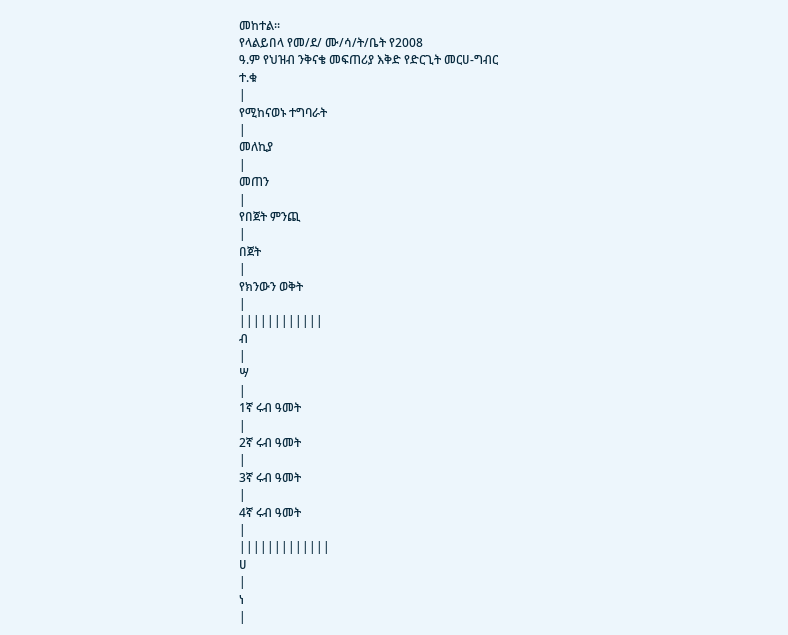መከተል፡፡
የላልይበላ የመ/ደ/ ሙ/ሳ/ት/ቤት የ2008
ዓ.ም የህዝብ ንቅናቄ መፍጠሪያ እቅድ የድርጊት መርሀ-ግብር
ተ.ቁ
|
የሚከናወኑ ተግባራት
|
መለኪያ
|
መጠን
|
የበጀት ምንጪ
|
በጀት
|
የክንውን ወቅት
|
||||||||||||
ብ
|
ሣ
|
1ኛ ሩብ ዓመት
|
2ኛ ሩብ ዓመት
|
3ኛ ሩብ ዓመት
|
4ኛ ሩብ ዓመት
|
|||||||||||||
ሀ
|
ነ
|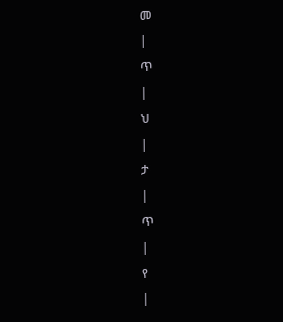መ
|
ጥ
|
ህ
|
ታ
|
ጥ
|
የ
|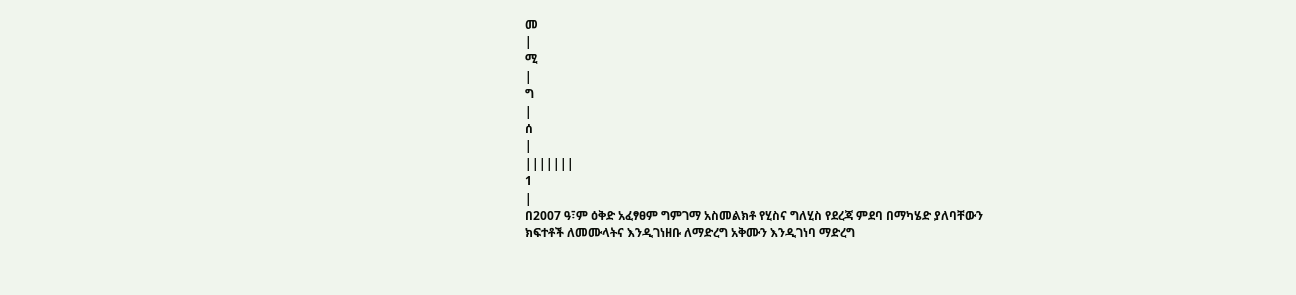መ
|
ሚ
|
ግ
|
ሰ
|
|||||||
1
|
በ2007 ዓ፣ም ዕቅድ አፈፃፀም ግምገማ አስመልክቶ የሂስና ግለሂስ የደረጃ ምደባ በማካሄድ ያለባቸውን
ክፍተቶች ለመሙላትና እንዲገነዘቡ ለማድረግ አቅሙን እንዲገነባ ማድረግ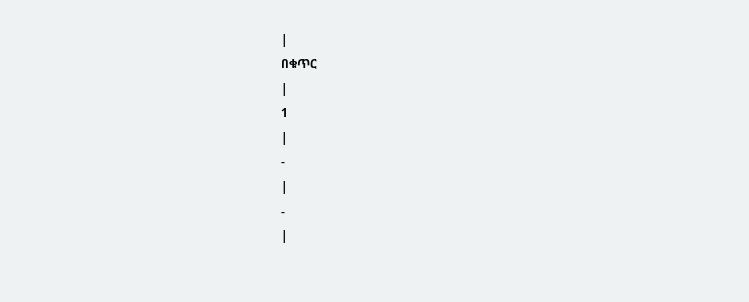|
በቁጥር
|
1
|
-
|
-
|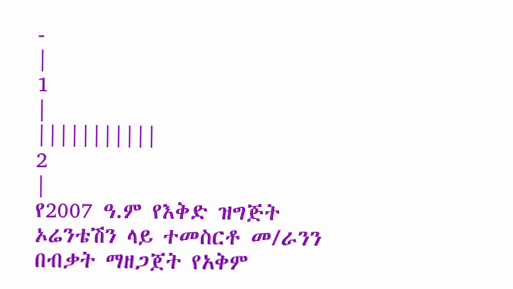-
|
1
|
|||||||||||
2
|
የ2007 ዓ.ም የእቅድ ዝግጅት ኦሬንቴሽን ላይ ተመስርቶ መ/ራንን በብቃት ማዘጋጀት የአቅም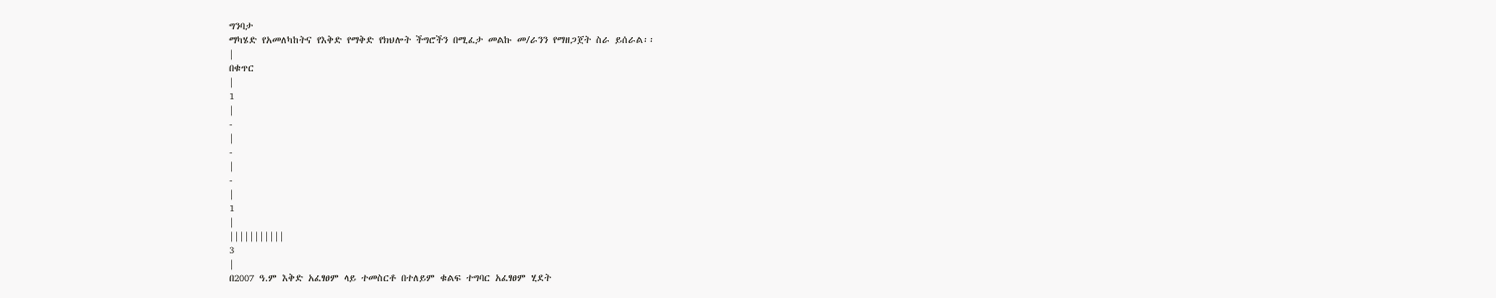ግንባታ
ማካሄድ የአመለካከትና የእቅድ የማቅድ የክህሎት ችግሮችን በሚፈታ መልኩ መ/ራንን የማዘጋጀት ስራ ይሰራል፡፡
|
በቁጥር
|
1
|
-
|
-
|
-
|
1
|
|||||||||||
3
|
በ2007 ዓ.ም እቅድ አፈፃፀም ላይ ተመስርቶ በተለይም ቁልፍ ተግባር አፈፃፀም ሂደት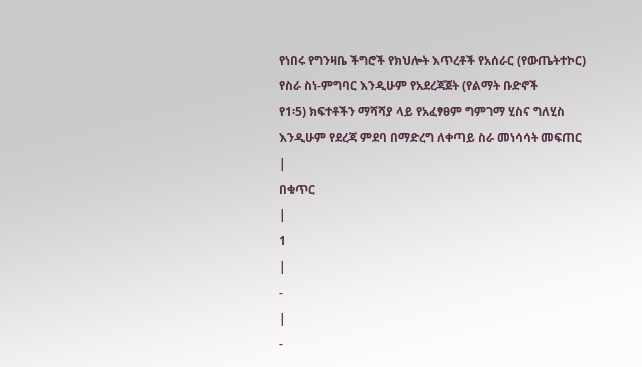የነበሩ የግንዛቤ ችግሮች የክህሎት እጥረቶች የአሰራር (የውጤትተኮር) የስራ ስነ-ምግባር እንዲሁም የአደረጃጀት (የልማት ቡድኖች
የ1፡5) ክፍተቶችን ማሻሻያ ላይ የአፈፃፀም ግምገማ ሂስና ግለሂስ
እንዲሁም የደረጃ ምደባ በማድረግ ለቀጣይ ስራ መነሳሳት መፍጠር
|
በቁጥር
|
1
|
-
|
-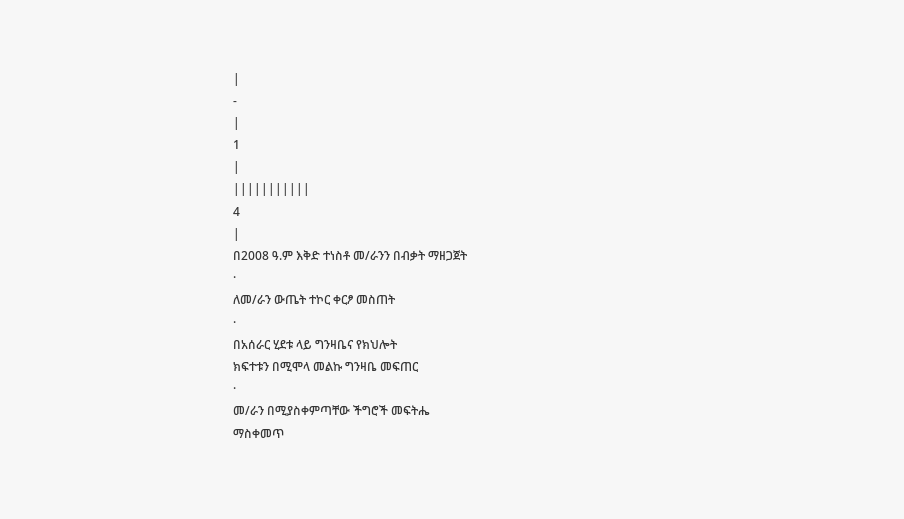|
-
|
1
|
|||||||||||
4
|
በ2008 ዓ.ም እቅድ ተነስቶ መ/ራንን በብቃት ማዘጋጀት
·
ለመ/ራን ውጤት ተኮር ቀርፆ መስጠት
·
በአሰራር ሂደቱ ላይ ግንዛቤና የክህሎት
ክፍተቱን በሚሞላ መልኩ ግንዛቤ መፍጠር
·
መ/ራን በሚያስቀምጣቸው ችግሮች መፍትሔ
ማስቀመጥ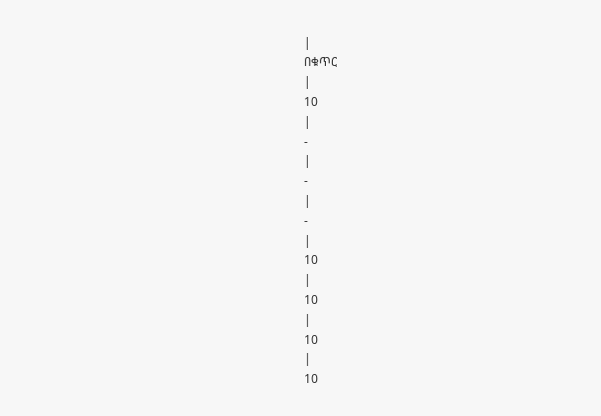|
በቁጥር
|
10
|
-
|
-
|
-
|
10
|
10
|
10
|
10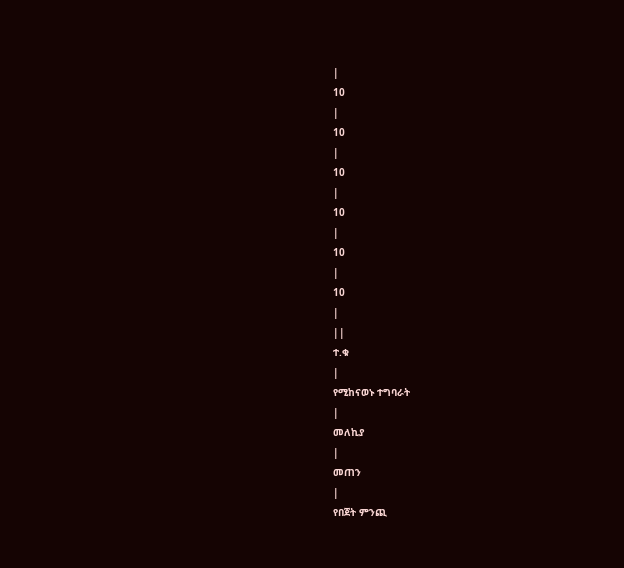|
10
|
10
|
10
|
10
|
10
|
10
|
||
ተ.ቁ
|
የሚከናወኑ ተግባራት
|
መለኪያ
|
መጠን
|
የበጀት ምንጪ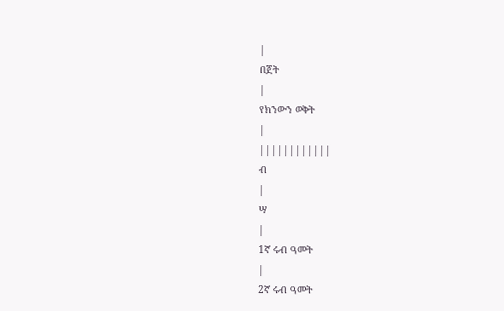|
በጀት
|
የክንውን ወቅት
|
||||||||||||
ብ
|
ሣ
|
1ኛ ሩብ ዓመት
|
2ኛ ሩብ ዓመት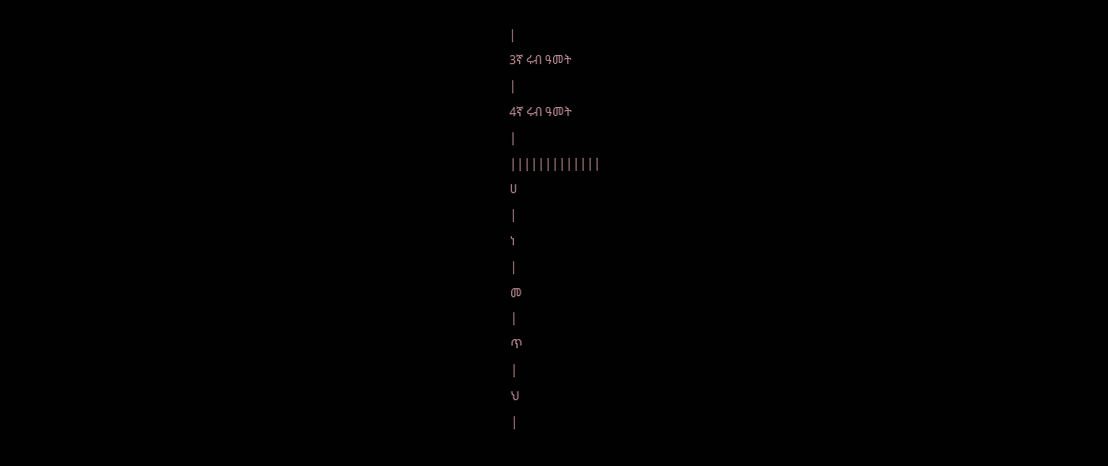|
3ኛ ሩብ ዓመት
|
4ኛ ሩብ ዓመት
|
|||||||||||||
ሀ
|
ነ
|
መ
|
ጥ
|
ህ
|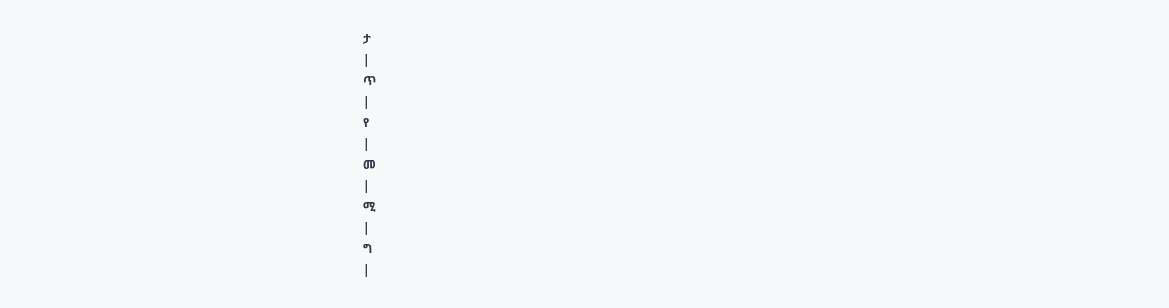ታ
|
ጥ
|
የ
|
መ
|
ሚ
|
ግ
|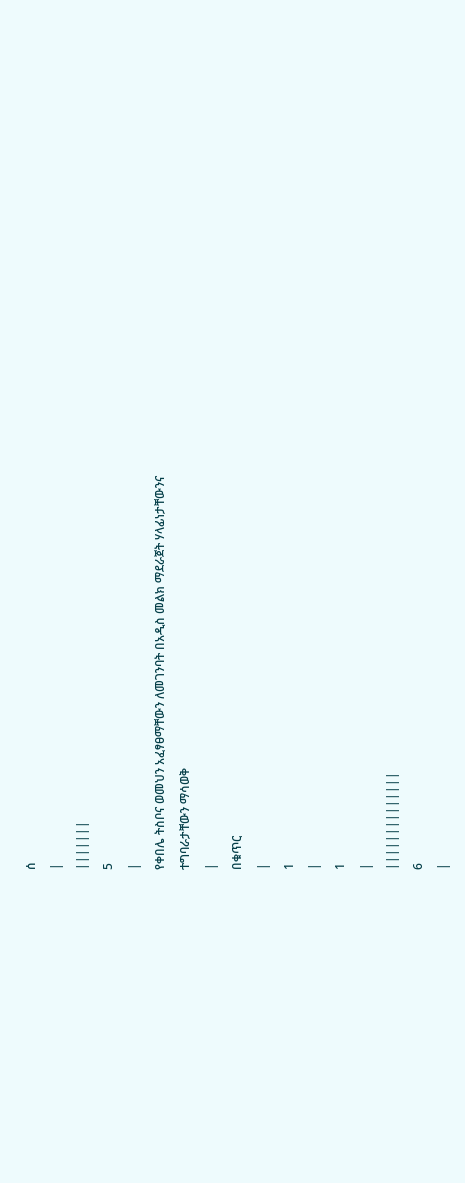ሰ
|
|||||||
5
|
የቀበሌ ትስቦና ወመህን አፈፃፀማቸውን ለመገንባት በአዲስ መልክ ማደራጀት ሃላፊነታቸውንና
ተግባራታቸውን ማሳወቅ
|
በቁጥር
|
1
|
1
|
||||||||||||||
6
|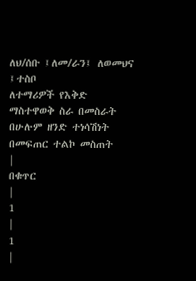ለህ/ሰቡ ፤ለመ/ራን፤ ለወመህና ፤ተስቦ
ለተማሪዎች የእቅድ ማስተዋወቅ ስራ በመስራት በሁሉም ዘንድ ተነሳሽነት በመፍጠር ተልኮ መስጠት
|
በቁጥር
|
1
|
1
|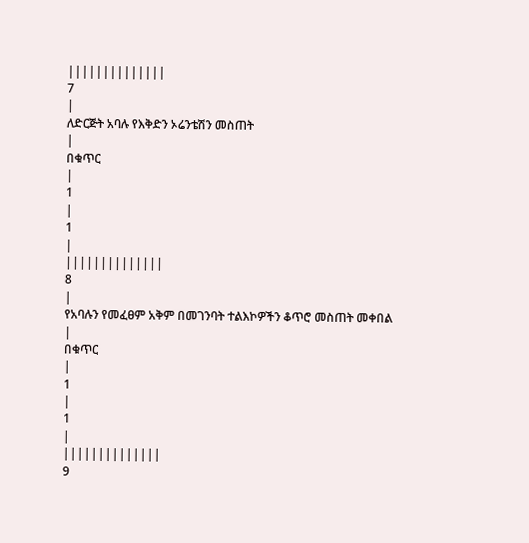||||||||||||||
7
|
ለድርጅት አባሉ የእቅድን ኦሬንቴሽን መስጠት
|
በቁጥር
|
1
|
1
|
||||||||||||||
8
|
የአባሉን የመፈፀም አቅም በመገንባት ተልእኮዎችን ቆጥሮ መስጠት መቀበል
|
በቁጥር
|
1
|
1
|
||||||||||||||
9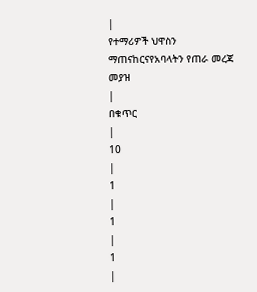|
የተማሪዎች ህዋስን ማጠናከርናየአባላትን የጠራ መረጃ መያዝ
|
በቁጥር
|
10
|
1
|
1
|
1
|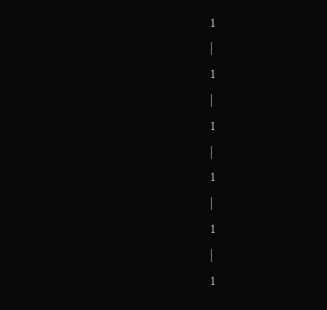1
|
1
|
1
|
1
|
1
|
1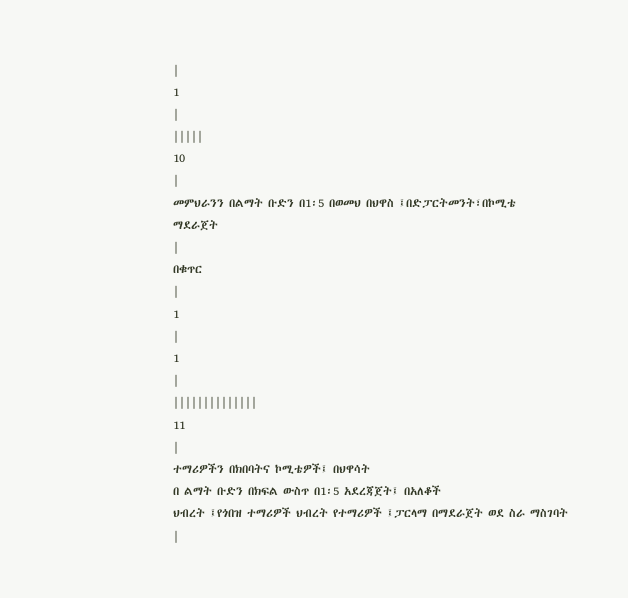|
1
|
|||||
10
|
መምህራንን በልማት ቡድን በ1፡5 በወመህ በህዋስ ፤በድፓርትመንት፣በኮሚቴ
ማደራጀት
|
በቁጥር
|
1
|
1
|
||||||||||||||
11
|
ተማሪዎችን በክበባትና ኮሚቴዎች፤ በህዋሳት
በ ልማት ቡድን በክፍል ውስጥ በ1፡5 አደረጃጀት፤ በአለቆች
ህብረት ፤የጎበዝ ተማሪዎች ህብረት የተማሪዎች ፤ፓርላማ በማደራጀት ወደ ስራ ማስገባት
|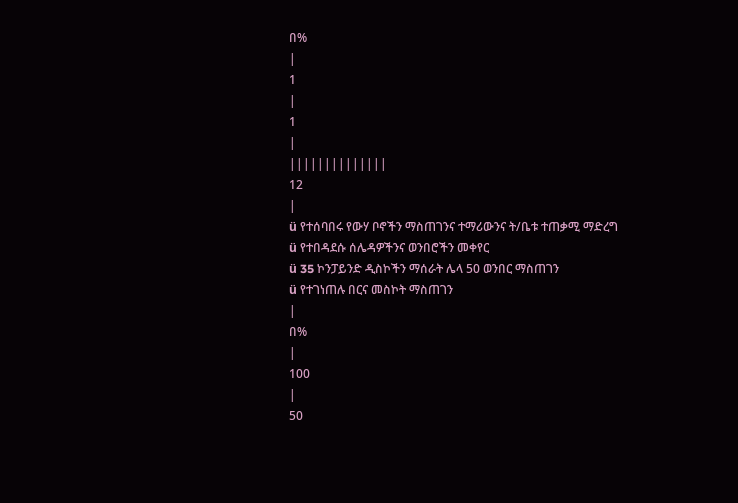በ%
|
1
|
1
|
||||||||||||||
12
|
ü የተሰባበሩ የውሃ ቦኖችን ማስጠገንና ተማሪውንና ት/ቤቱ ተጠቃሚ ማድረግ
ü የተበዳደሱ ሰሌዳዎችንና ወንበሮችን መቀየር
ü 35 ኮንፓይንድ ዲስኮችን ማሰራት ሌላ 50 ወንበር ማስጠገን
ü የተገነጠሉ በርና መስኮት ማስጠገን
|
በ%
|
100
|
50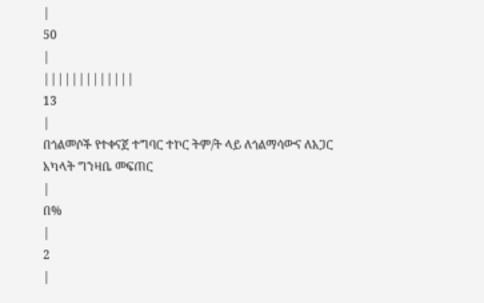|
50
|
|||||||||||||
13
|
በጎልመሶች የተቀናጀ ተግባር ተኮር ትም/ት ላይ ለጎልማሳውና ለአጋር አካላት ግንዛቤ መፍጠር
|
በ%
|
2
|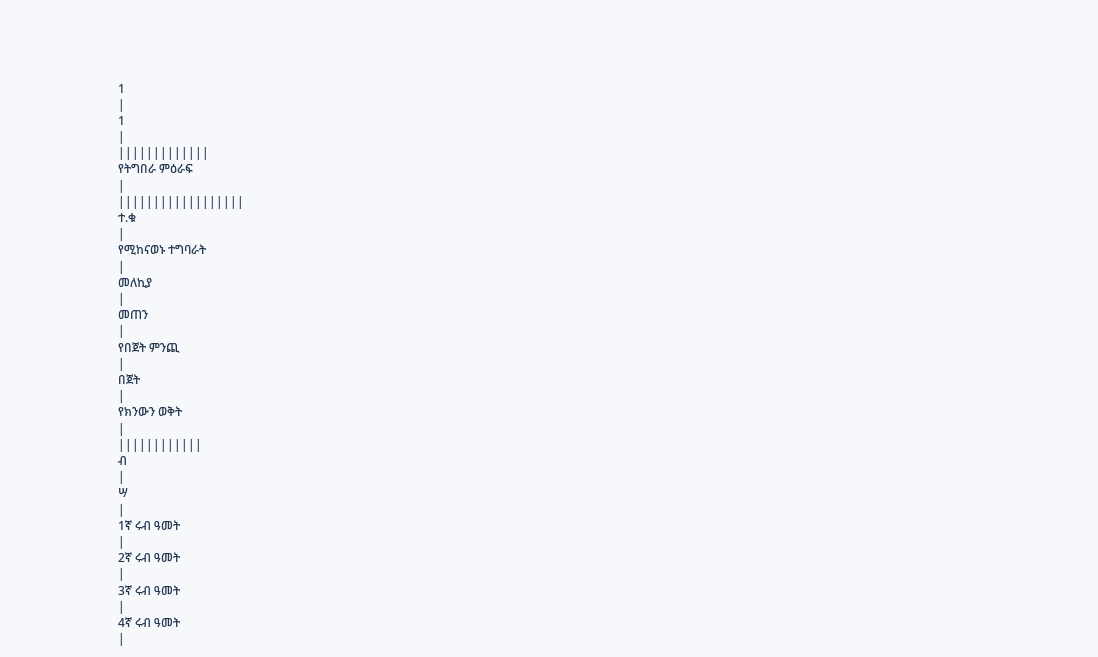1
|
1
|
|||||||||||||
የትግበራ ምዕራፍ
|
||||||||||||||||||
ተ.ቁ
|
የሚከናወኑ ተግባራት
|
መለኪያ
|
መጠን
|
የበጀት ምንጪ
|
በጀት
|
የክንውን ወቅት
|
||||||||||||
ብ
|
ሣ
|
1ኛ ሩብ ዓመት
|
2ኛ ሩብ ዓመት
|
3ኛ ሩብ ዓመት
|
4ኛ ሩብ ዓመት
|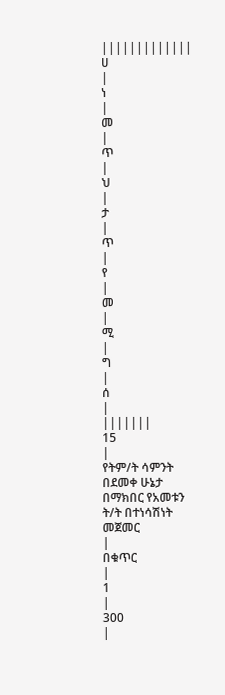|||||||||||||
ሀ
|
ነ
|
መ
|
ጥ
|
ህ
|
ታ
|
ጥ
|
የ
|
መ
|
ሚ
|
ግ
|
ሰ
|
|||||||
15
|
የትም/ት ሳምንት በደመቀ ሁኔታ በማክበር የአመቱን ት/ት በተነሳሽነት መጀመር
|
በቁጥር
|
1
|
300
|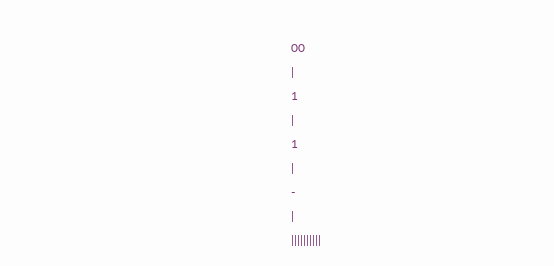00
|
1
|
1
|
-
|
||||||||||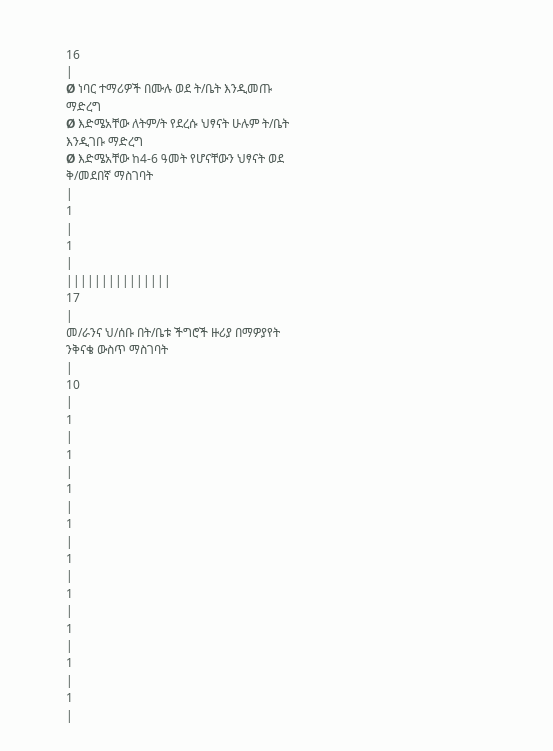16
|
Ø ነባር ተማሪዎች በሙሉ ወደ ት/ቤት እንዲመጡ ማድረግ
Ø እድሜአቸው ለትም/ት የደረሱ ህፃናት ሁሉም ት/ቤት እንዲገቡ ማድረግ
Ø እድሜአቸው ከ4-6 ዓመት የሆናቸውን ህፃናት ወደ ቅ/መደበኛ ማስገባት
|
1
|
1
|
|||||||||||||||
17
|
መ/ራንና ህ/ሰቡ በት/ቤቱ ችግሮች ዙሪያ በማዎያየት ንቅናቄ ውስጥ ማስገባት
|
10
|
1
|
1
|
1
|
1
|
1
|
1
|
1
|
1
|
1
|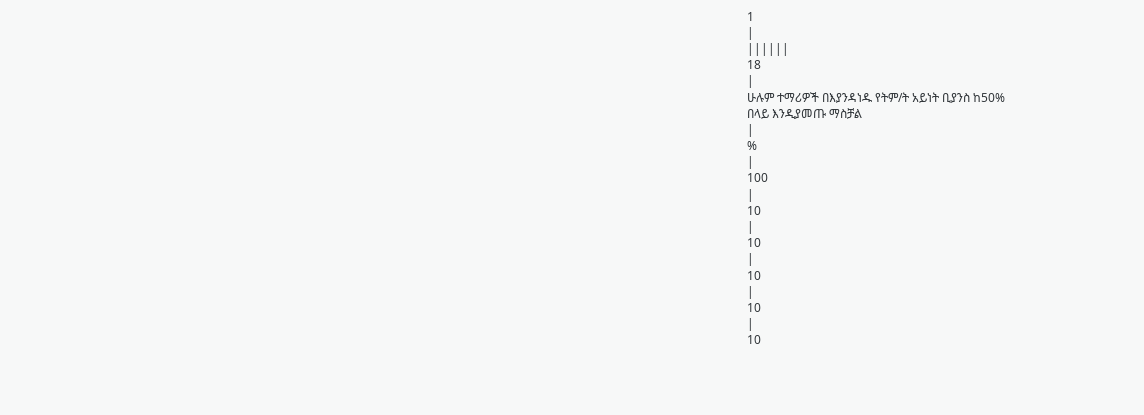1
|
||||||
18
|
ሁሉም ተማሪዎች በእያንዳነዱ የትም/ት አይነት ቢያንስ ከ50%
በላይ እንዲያመጡ ማስቻል
|
%
|
100
|
10
|
10
|
10
|
10
|
10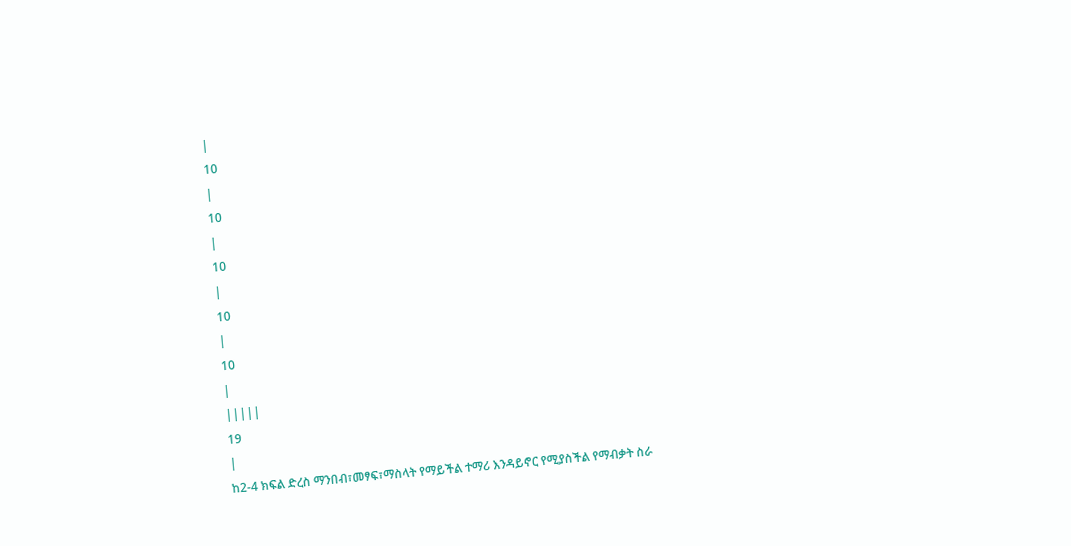|
10
|
10
|
10
|
10
|
10
|
|||||
19
|
ከ2-4 ክፍል ድረስ ማንበብ፣መፃፍ፣ማስላት የማይችል ተማሪ እንዳይኖር የሚያስችል የማብቃት ስራ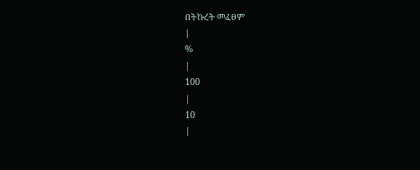በትኩረት መፈፀም
|
%
|
100
|
10
|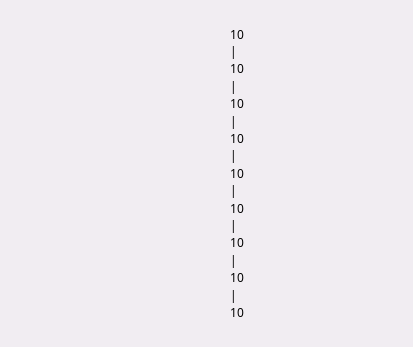10
|
10
|
10
|
10
|
10
|
10
|
10
|
10
|
10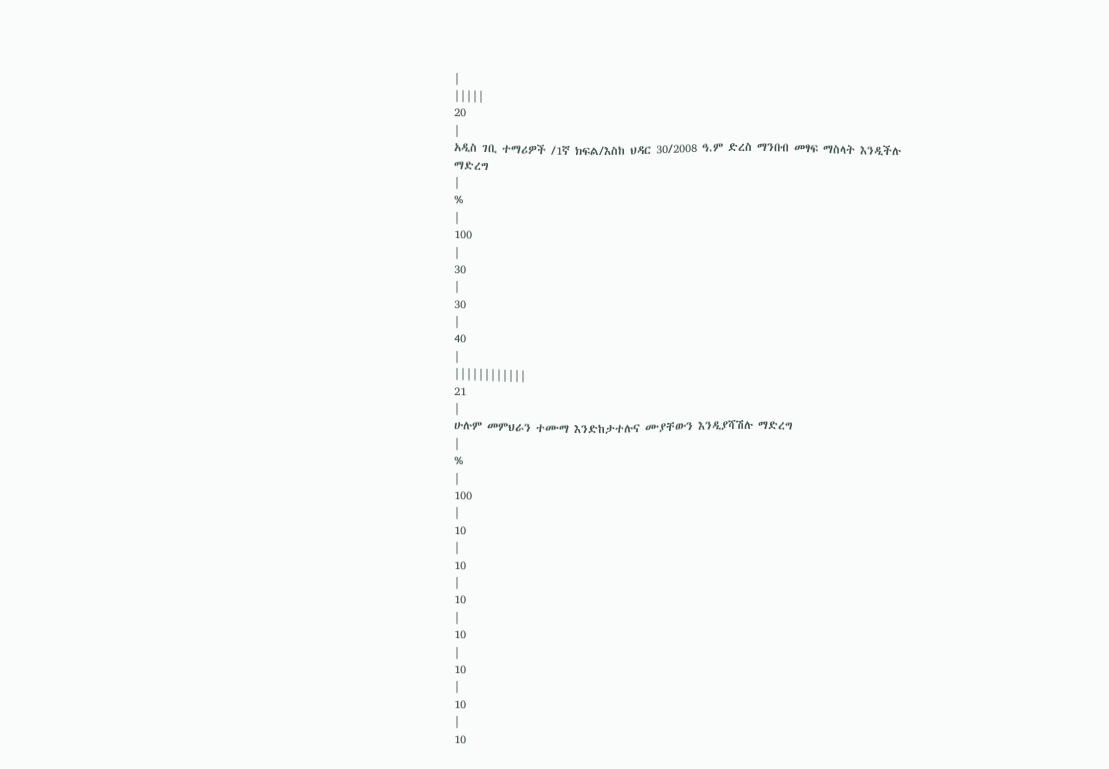|
|||||
20
|
አዲስ ገቢ ተማሪዎች /1ኛ ክፍል/እስከ ህዳር 30/2008 ዓ.ም ድረስ ማንበብ መፃፍ ማስላት እንዲችሉ
ማድረግ
|
%
|
100
|
30
|
30
|
40
|
||||||||||||
21
|
ሁሉም መምህራን ተሙማ እንድከታተሉና ሙያቸውን እንዲያሻሽሉ ማድረግ
|
%
|
100
|
10
|
10
|
10
|
10
|
10
|
10
|
10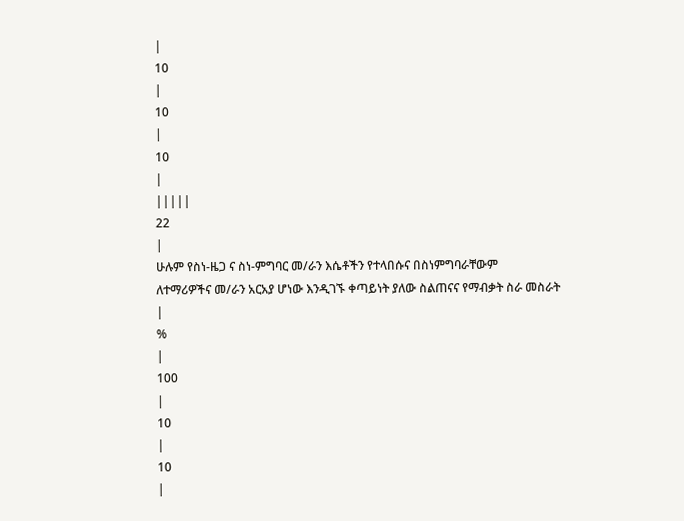|
10
|
10
|
10
|
|||||
22
|
ሁሉም የስነ-ዜጋ ና ስነ-ምግባር መ/ራን እሴቶችን የተላበሱና በስነምግባራቸውም
ለተማሪዎችና መ/ራን አርአያ ሆነው እንዲገኙ ቀጣይነት ያለው ስልጠናና የማብቃት ስራ መስራት
|
%
|
100
|
10
|
10
|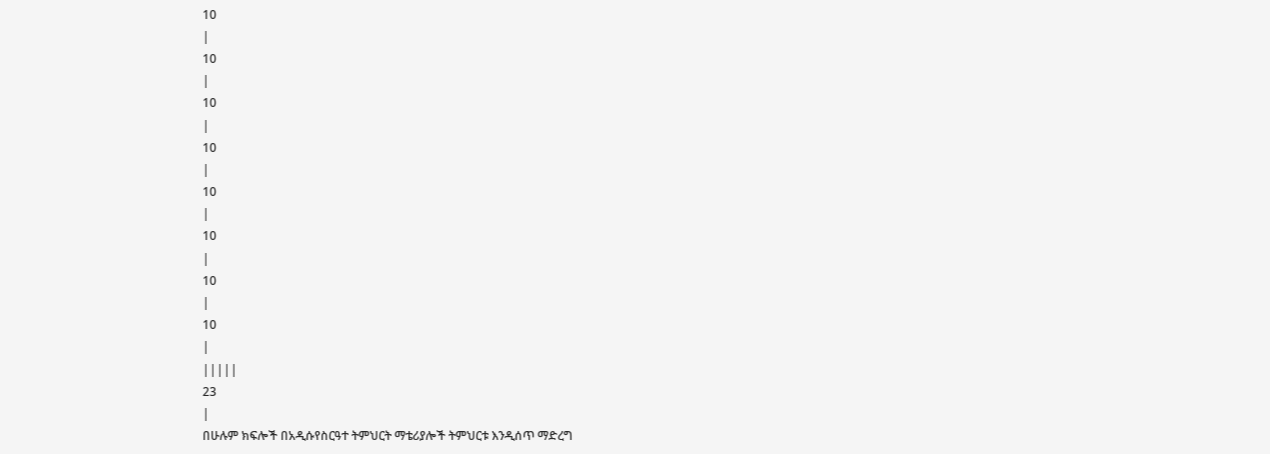10
|
10
|
10
|
10
|
10
|
10
|
10
|
10
|
|||||
23
|
በሁሉም ክፍሎች በአዲሱየስርዓተ ትምህርት ማቴሪያሎች ትምህርቱ እንዲሰጥ ማድረግ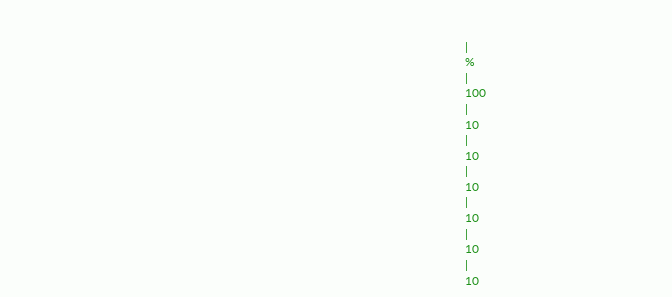|
%
|
100
|
10
|
10
|
10
|
10
|
10
|
10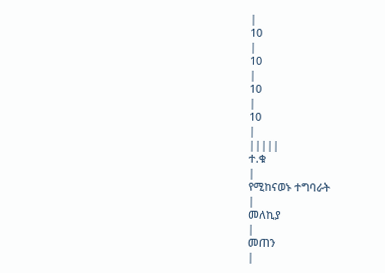|
10
|
10
|
10
|
10
|
|||||
ተ.ቁ
|
የሚከናወኑ ተግባራት
|
መለኪያ
|
መጠን
|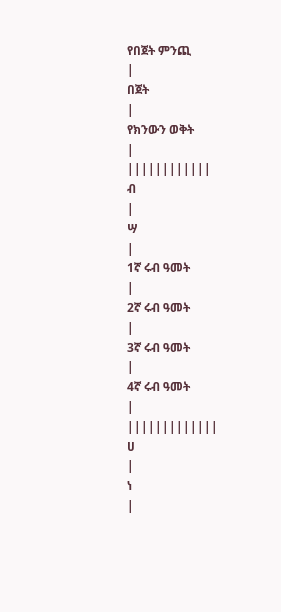የበጀት ምንጪ
|
በጀት
|
የክንውን ወቅት
|
||||||||||||
ብ
|
ሣ
|
1ኛ ሩብ ዓመት
|
2ኛ ሩብ ዓመት
|
3ኛ ሩብ ዓመት
|
4ኛ ሩብ ዓመት
|
|||||||||||||
ሀ
|
ነ
|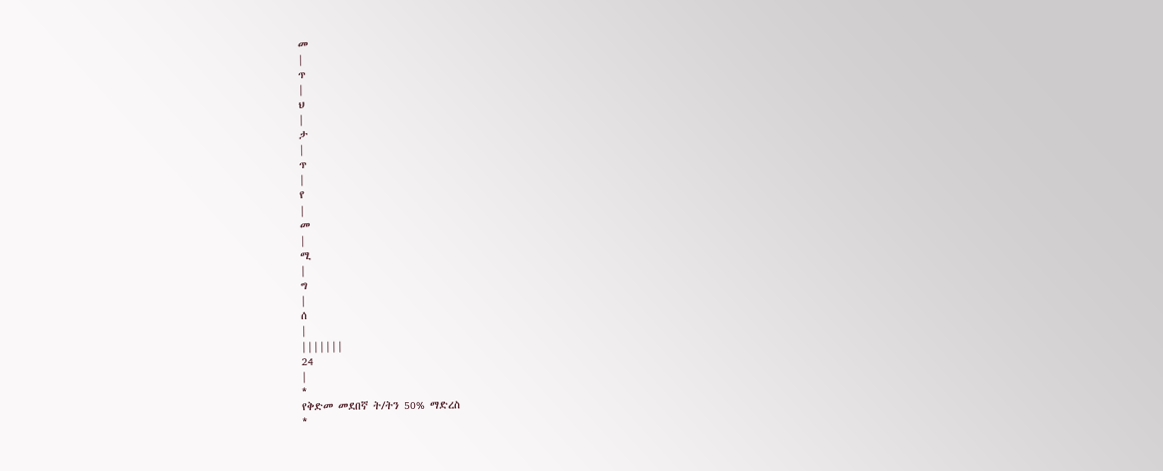መ
|
ጥ
|
ህ
|
ታ
|
ጥ
|
የ
|
መ
|
ሚ
|
ግ
|
ሰ
|
|||||||
24
|
*
የቅድመ መደበኛ ት/ትን 50% ማድረስ
*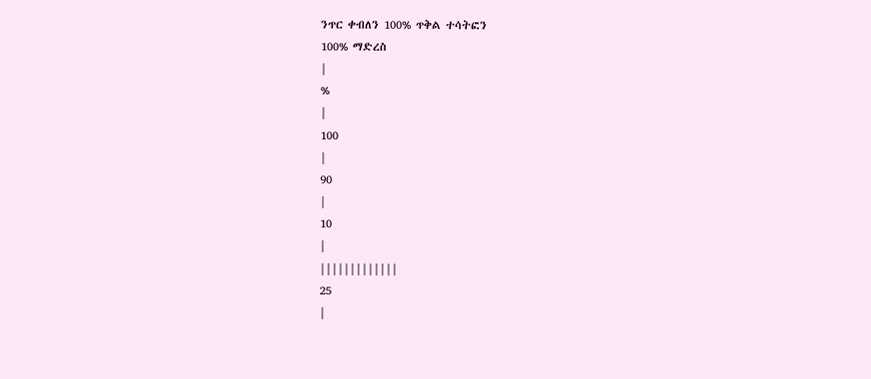ንጥር ቀብለን 100% ጥቅል ተሳትፎን
100% ማድረስ
|
%
|
100
|
90
|
10
|
|||||||||||||
25
|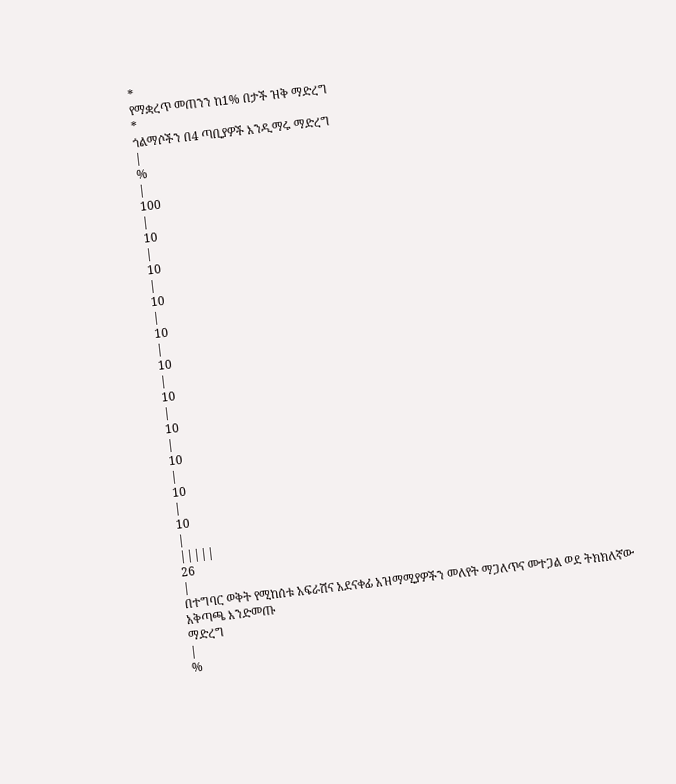*
የማቋረጥ መጠንን ከ1% በታች ዝቅ ማድረግ
*
ጎልማሶችን በ4 ጣቢያዎች እንዲማሩ ማድረግ
|
%
|
100
|
10
|
10
|
10
|
10
|
10
|
10
|
10
|
10
|
10
|
10
|
|||||
26
|
በተግባር ወቅት የሚከሰቱ አፍራሽና አደናቀፊ አዝማሚያዎችን መለየት ማጋለጥና መተጋል ወደ ትክክለኛው አቅጣጫ እንድመጡ
ማድረግ
|
%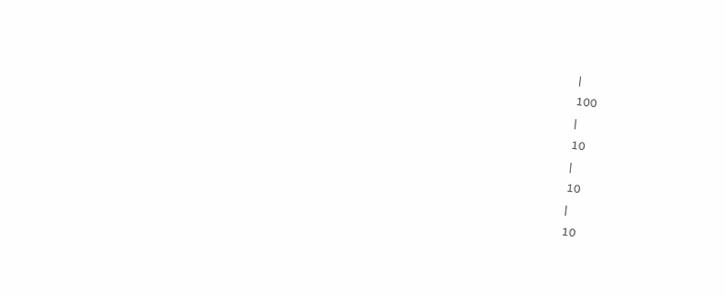|
100
|
10
|
10
|
10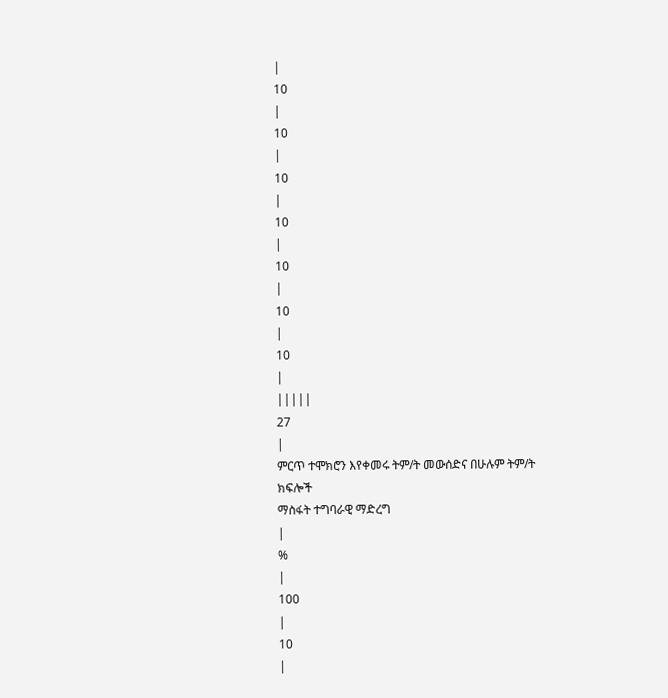|
10
|
10
|
10
|
10
|
10
|
10
|
10
|
|||||
27
|
ምርጥ ተሞክሮን እየቀመሩ ትም/ት መውሰድና በሁሉም ትም/ት ክፍሎች
ማስፋት ተግባራዊ ማድረግ
|
%
|
100
|
10
|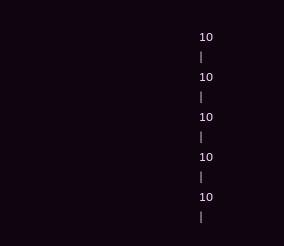10
|
10
|
10
|
10
|
10
|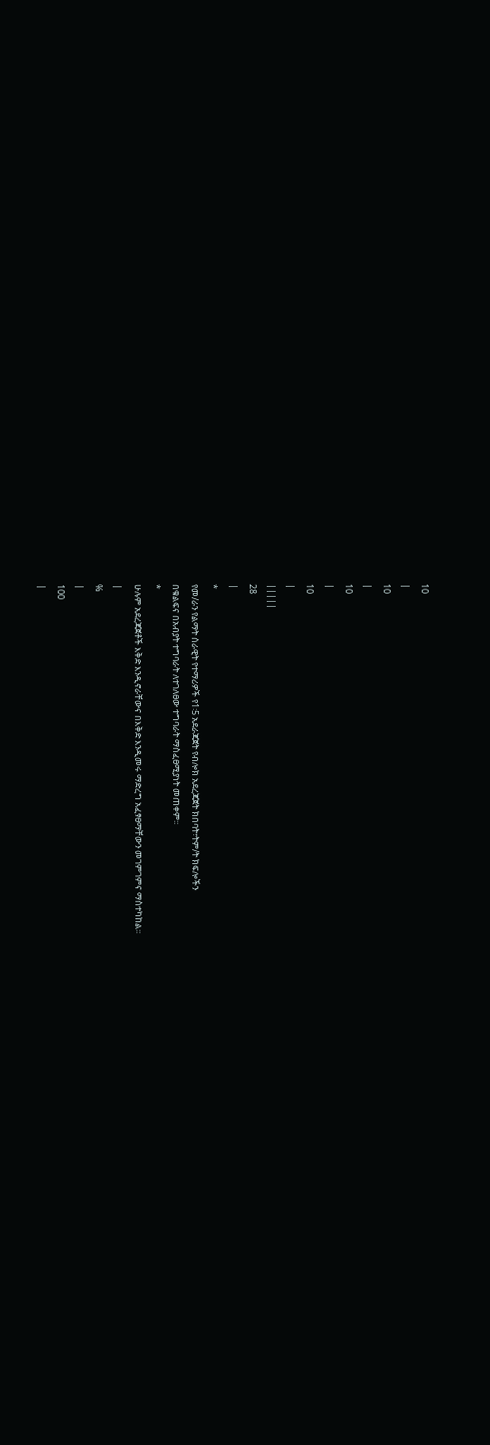10
|
10
|
10
|
10
|
|||||
28
|
*
የመ/ራን የልማት ሰራዊት የተማሪዎች የ1፡5 አደራጃጀት የብሎክ አደረጃጀት ክበባት፣ትም/ት ክፍሎችን
በቁልፍና በአብያት ተግባራት ለተገለፀው ተግባራት ማስፈፀሚያነት መጠቀም፡፡
*
ሁሉም አደረጃጀቶች እቅድ እንዲኖራቸውና በእቅድ እንዲመሩ ማድረግ አፈፃፀማቸውን መገምገምና ማስተካከል፡፡
|
%
|
100
|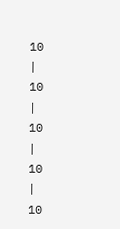10
|
10
|
10
|
10
|
10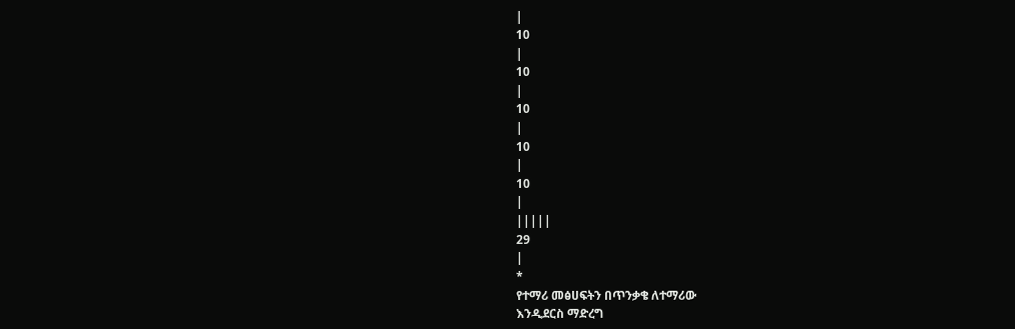|
10
|
10
|
10
|
10
|
10
|
|||||
29
|
*
የተማሪ መፅሀፍትን በጥንቃቄ ለተማሪው
እንዲደርስ ማድረግ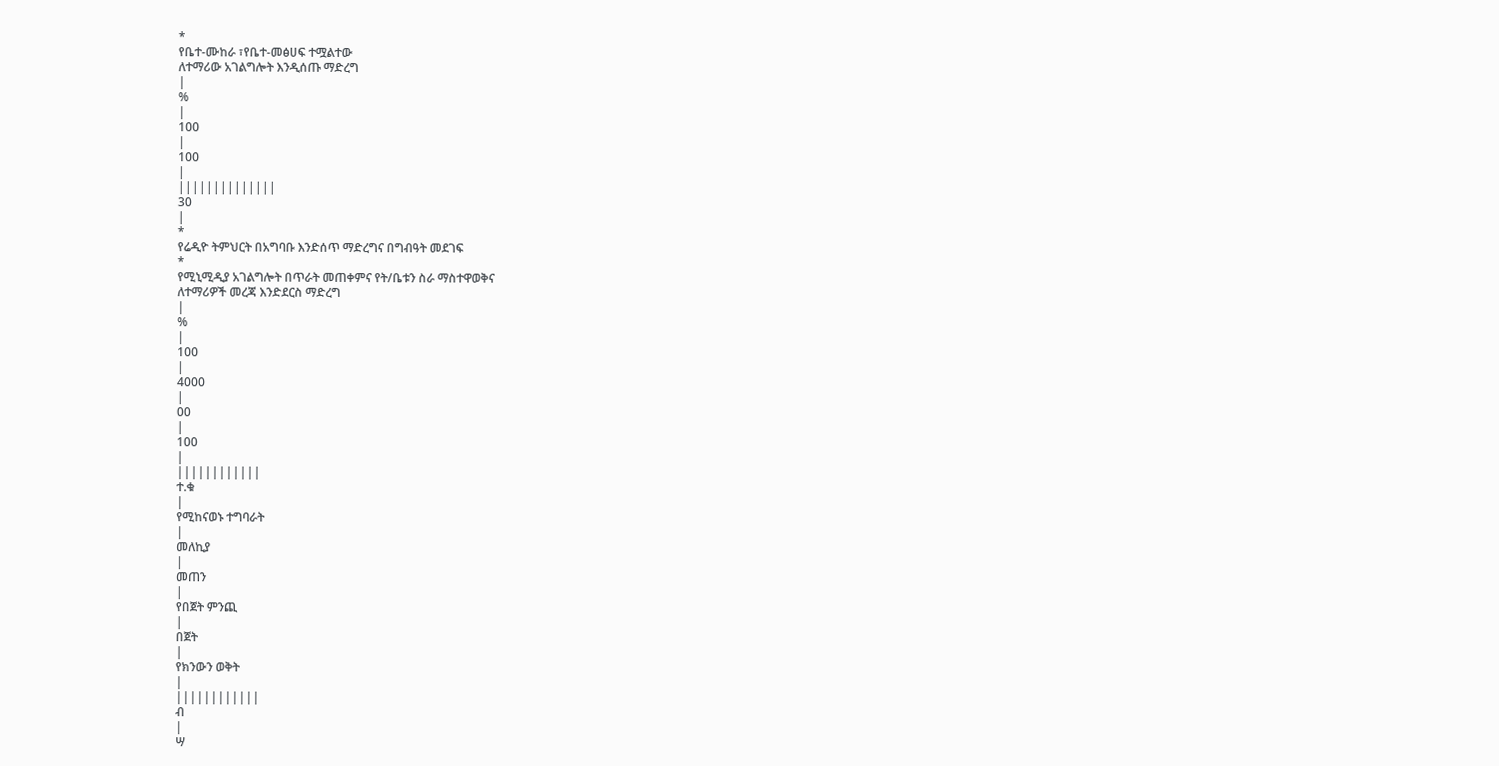*
የቤተ-ሙከራ ፣የቤተ-መፅሀፍ ተሟልተው
ለተማሪው አገልግሎት እንዲሰጡ ማድረግ
|
%
|
100
|
100
|
||||||||||||||
30
|
*
የሬዲዮ ትምህርት በአግባቡ እንድሰጥ ማድረግና በግብዓት መደገፍ
*
የሚኒሚዲያ አገልግሎት በጥራት መጠቀምና የት/ቤቱን ስራ ማስተዋወቅና
ለተማሪዎች መረጃ እንድደርስ ማድረግ
|
%
|
100
|
4000
|
00
|
100
|
||||||||||||
ተ.ቁ
|
የሚከናወኑ ተግባራት
|
መለኪያ
|
መጠን
|
የበጀት ምንጪ
|
በጀት
|
የክንውን ወቅት
|
||||||||||||
ብ
|
ሣ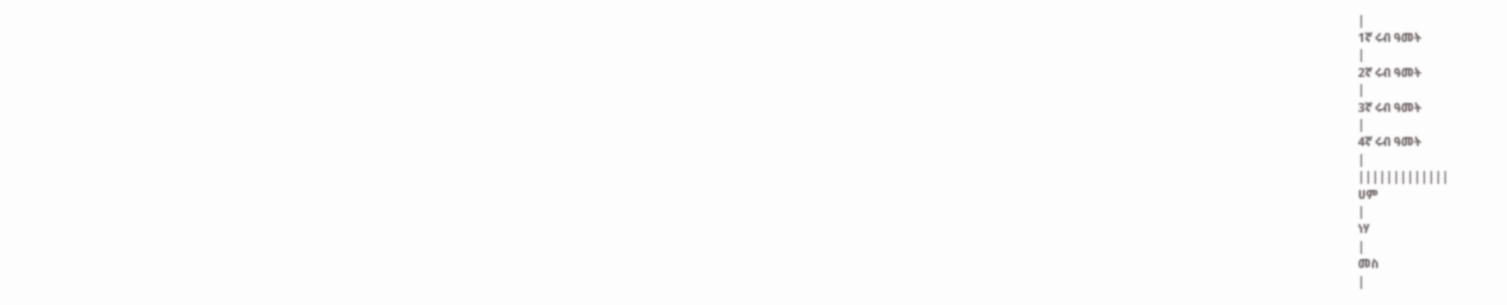|
1ኛ ሩብ ዓመት
|
2ኛ ሩብ ዓመት
|
3ኛ ሩብ ዓመት
|
4ኛ ሩብ ዓመት
|
|||||||||||||
ሀም
|
ነሃ
|
መስ
|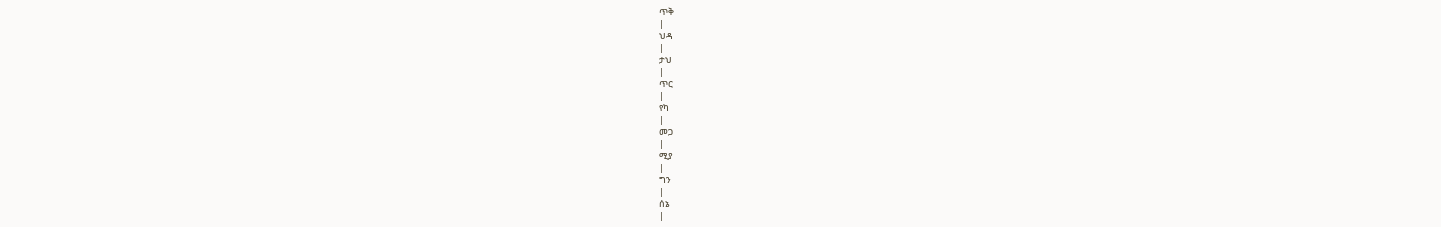ጥቅ
|
ህዳ
|
ታህ
|
ጥር
|
የካ
|
መጋ
|
ሚያ
|
ግን
|
ሰኔ
|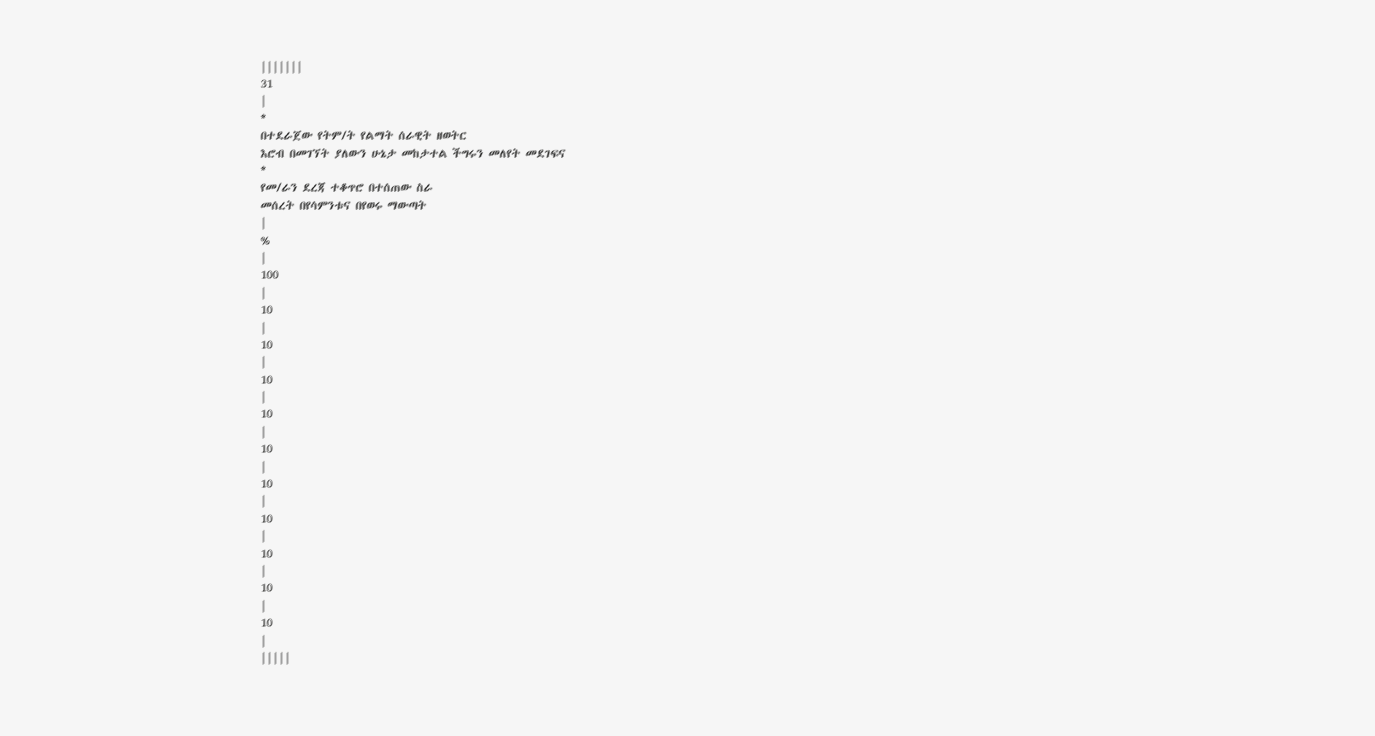|||||||
31
|
*
በተደራጀው የትም/ት የልማት ሰራዊት ዘወትር
እሮብ በመገኘት ያለውን ሁኔታ መከታተል ችግሩን መለየት መደገፍና
*
የመ/ራን ደረጃ ተቆጥሮ በተሰጠው ስራ
መሰረት በየሳምንቱና በየወሩ ማውጣት
|
%
|
100
|
10
|
10
|
10
|
10
|
10
|
10
|
10
|
10
|
10
|
10
|
|||||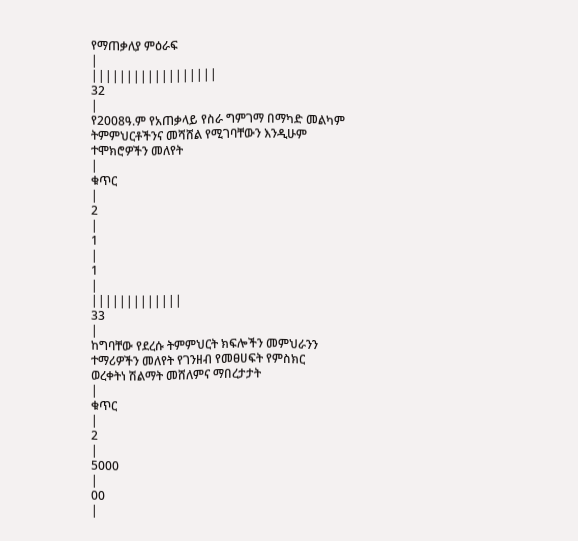የማጠቃለያ ምዕራፍ
|
||||||||||||||||||
32
|
የ2008ዓ.ም የአጠቃላይ የስራ ግምገማ በማካድ መልካም ትምምህርቶችንና መሻሸል የሚገባቸውን እንዲሁም
ተሞክሮዎችን መለየት
|
ቁጥር
|
2
|
1
|
1
|
|||||||||||||
33
|
ከግባቸው የደረሱ ትምምህርት ክፍሎችን መምህራንን ተማሪዎችን መለየት የገንዘብ የመፀሀፍት የምስክር
ወረቀትነ ሽልማት መሸለምና ማበረታታት
|
ቁጥር
|
2
|
5000
|
00
|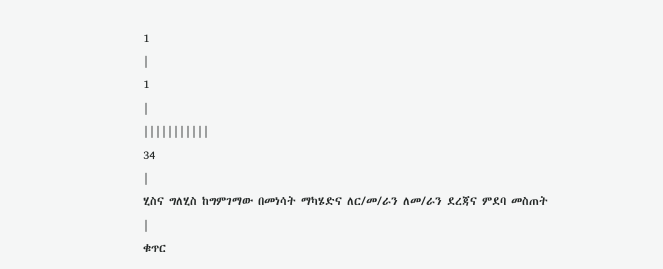1
|
1
|
|||||||||||
34
|
ሂስና ግለሂስ ከግምገማው በመነሳት ማካሄድና ለር/መ/ራን ለመ/ራን ደረጃና ምደባ መስጠት
|
ቁጥር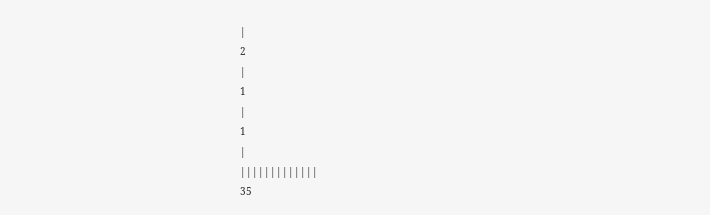|
2
|
1
|
1
|
|||||||||||||
35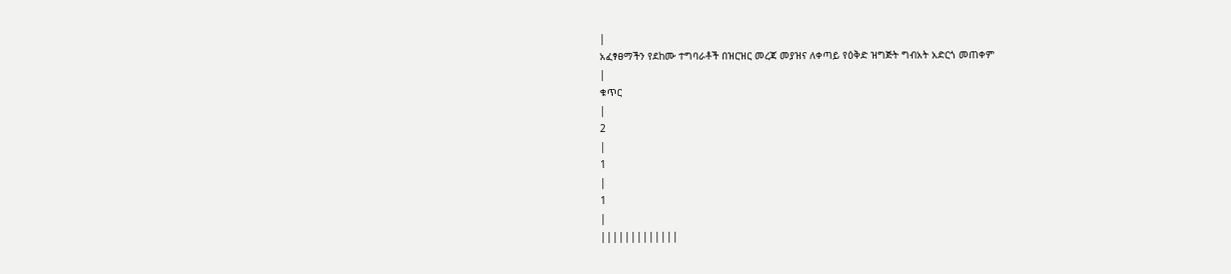|
አፈፃፀማችን የደከሙ ተግባራቶች በዝርዝር መረጃ መያዝና ለቀጣይ የዕቅድ ዝግጅት ግብአት አድርጎ መጠቀም
|
ቁጥር
|
2
|
1
|
1
|
|||||||||||||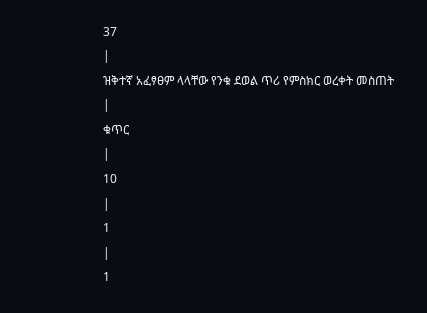37
|
ዝቅተኛ አፈፃፀም ላላቸው የንቁ ደወል ጥሪ የምስክር ወረቀት መስጠት
|
ቁጥር
|
10
|
1
|
1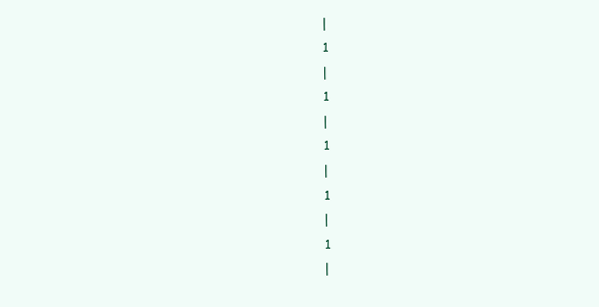|
1
|
1
|
1
|
1
|
1
|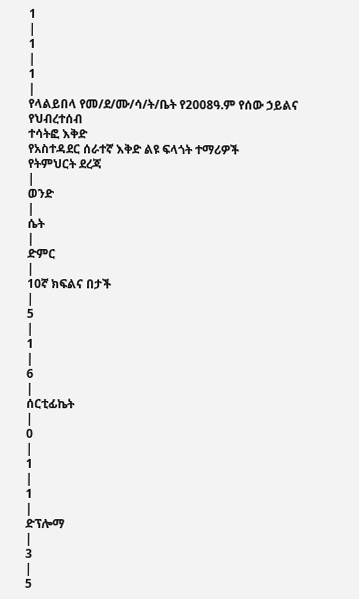1
|
1
|
1
|
የላልይበላ የመ/ደ/ሙ/ሳ/ት/ቤት የ2008ዓ.ም የሰው ኃይልና የህብረተሰብ
ተሳትፎ እቅድ
የአስተዳደር ሰራተኛ እቅድ ልዩ ፍላጎት ተማሪዎች
የትምህርት ደረጃ
|
ወንድ
|
ሴት
|
ድምር
|
10ኛ ክፍልና በታች
|
5
|
1
|
6
|
ሰርቲፊኬት
|
0
|
1
|
1
|
ድፕሎማ
|
3
|
5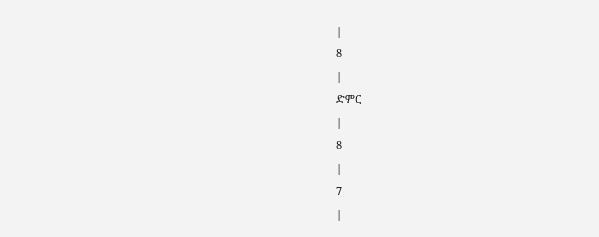|
8
|
ድምር
|
8
|
7
|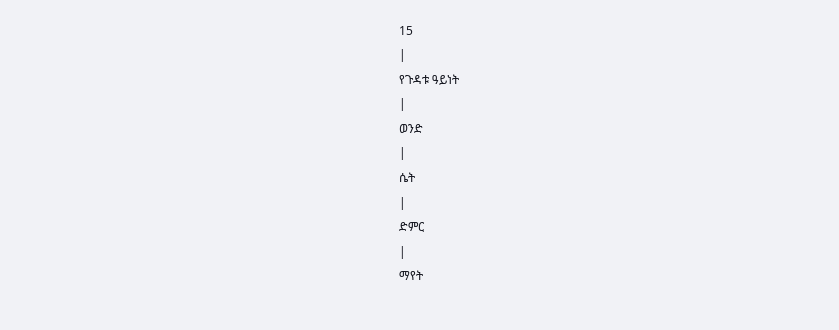15
|
የጉዳቱ ዓይነት
|
ወንድ
|
ሴት
|
ድምር
|
ማየት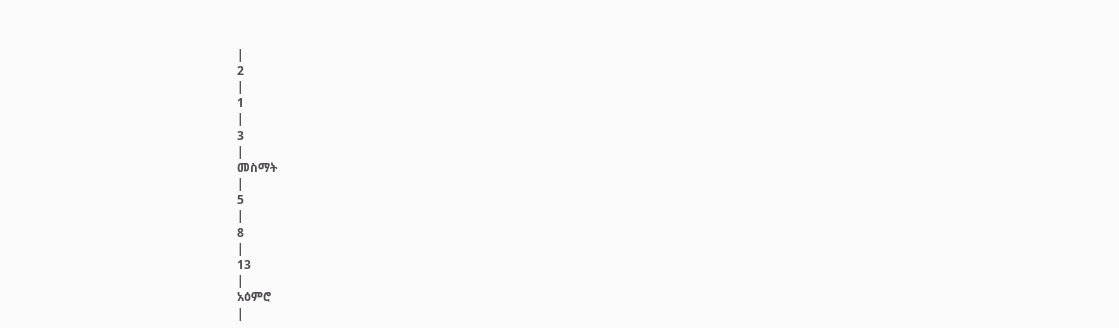|
2
|
1
|
3
|
መስማት
|
5
|
8
|
13
|
አዕምሮ
|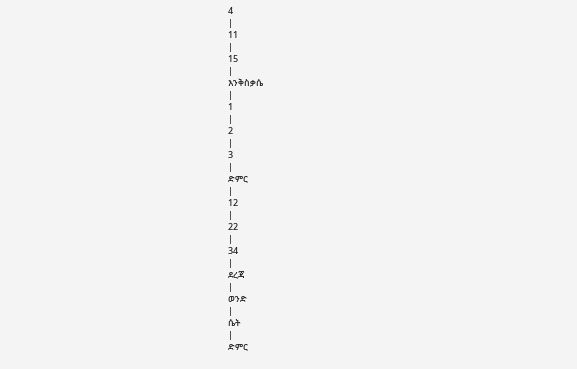4
|
11
|
15
|
እንቅስቃሴ
|
1
|
2
|
3
|
ድምር
|
12
|
22
|
34
|
ደረጃ
|
ወንድ
|
ሴት
|
ድምር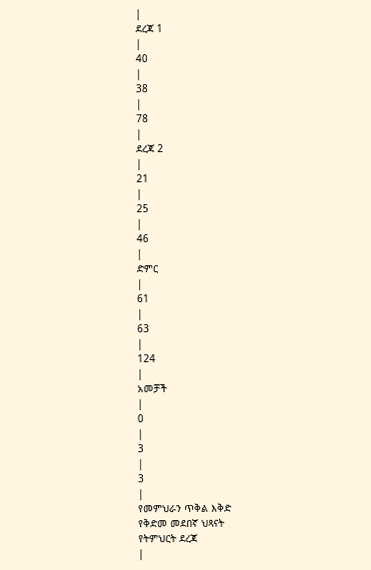|
ደረጃ 1
|
40
|
38
|
78
|
ደረጃ 2
|
21
|
25
|
46
|
ድምር
|
61
|
63
|
124
|
አመቻች
|
0
|
3
|
3
|
የመምህራን ጥቅል እቅድ
የቅድመ መደበኛ ህጻናት
የትምህርት ደረጃ
|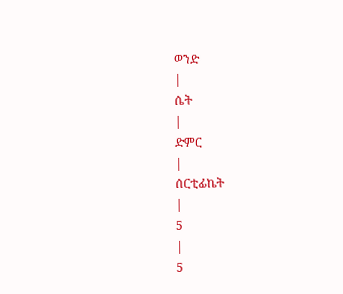ወንድ
|
ሴት
|
ድምር
|
ሰርቲፊኬት
|
5
|
5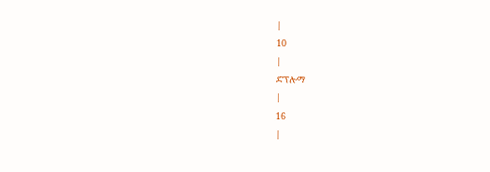|
10
|
ድፕሎማ
|
16
|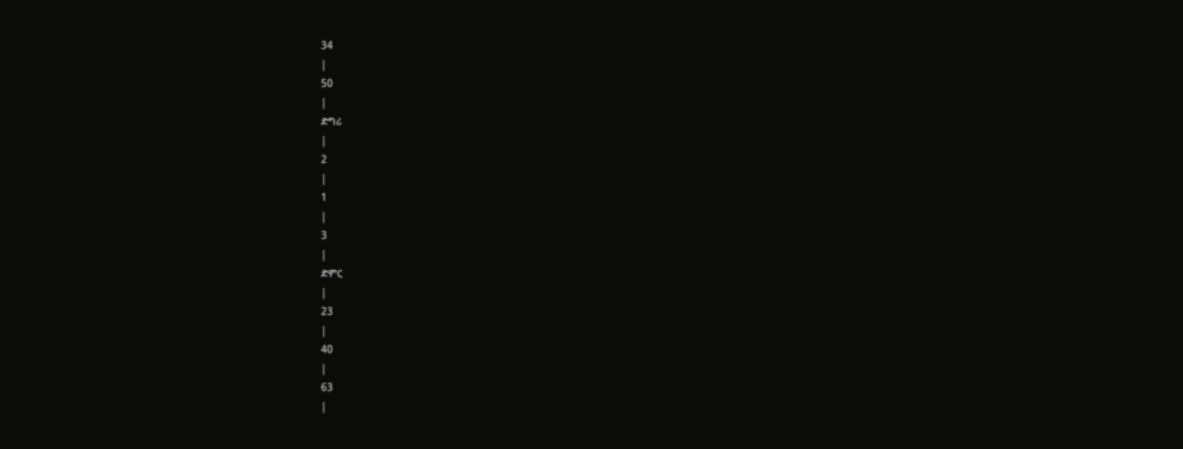34
|
50
|
ድግሪ
|
2
|
1
|
3
|
ድምር
|
23
|
40
|
63
|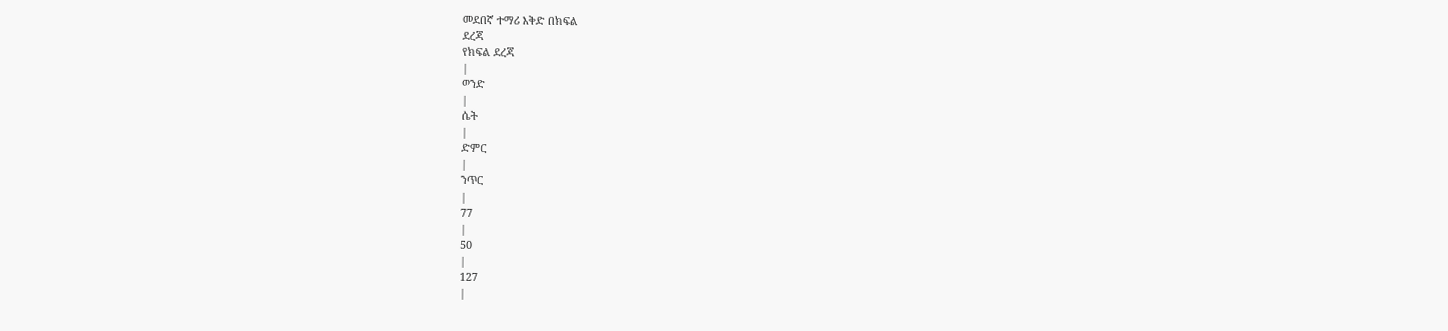መደበኛ ተማሪ እቅድ በክፍል
ደረጃ
የክፍል ደረጃ
|
ወንድ
|
ሴት
|
ድምር
|
ንጥር
|
77
|
50
|
127
|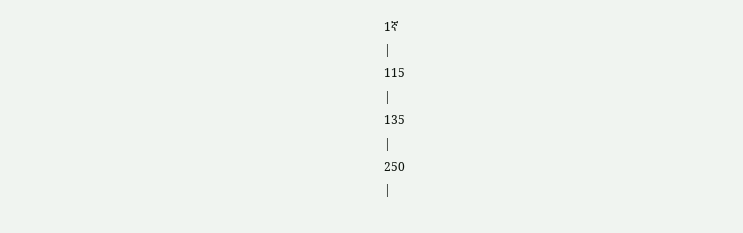1ኛ
|
115
|
135
|
250
|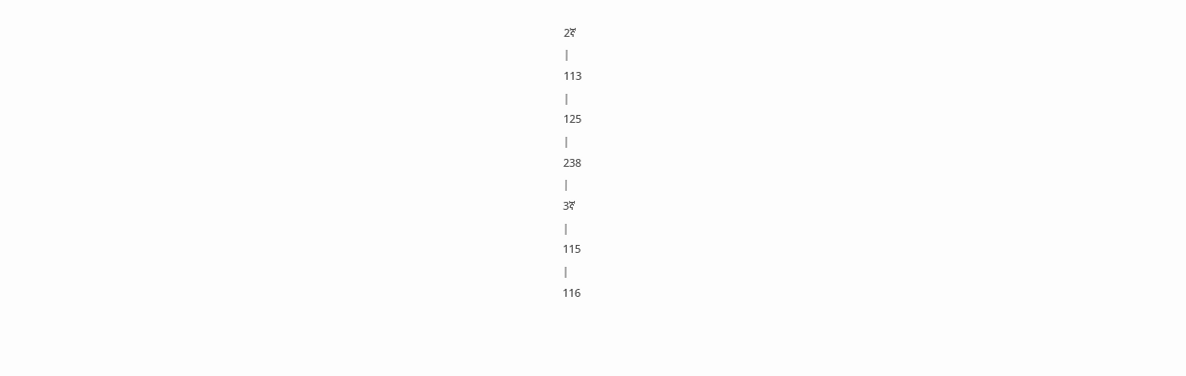2ኛ
|
113
|
125
|
238
|
3ኛ
|
115
|
116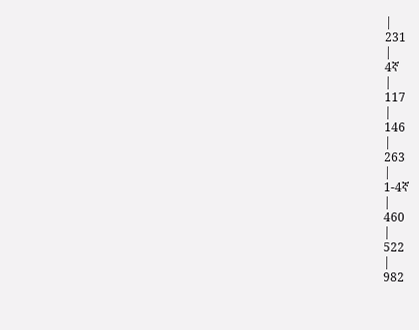|
231
|
4ኛ
|
117
|
146
|
263
|
1-4ኛ
|
460
|
522
|
982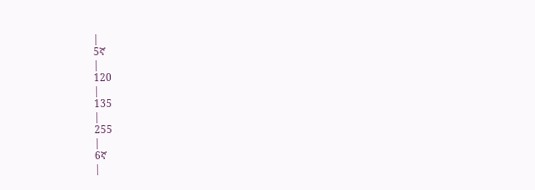|
5ኛ
|
120
|
135
|
255
|
6ኛ
|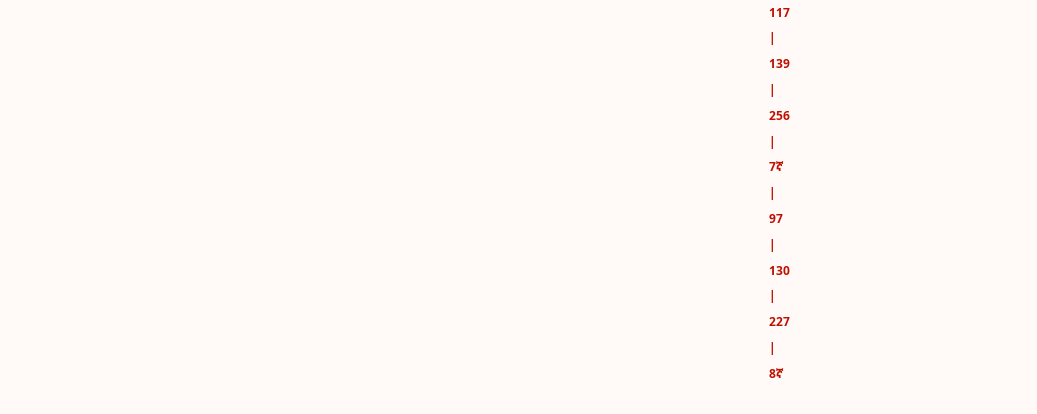117
|
139
|
256
|
7ኛ
|
97
|
130
|
227
|
8ኛ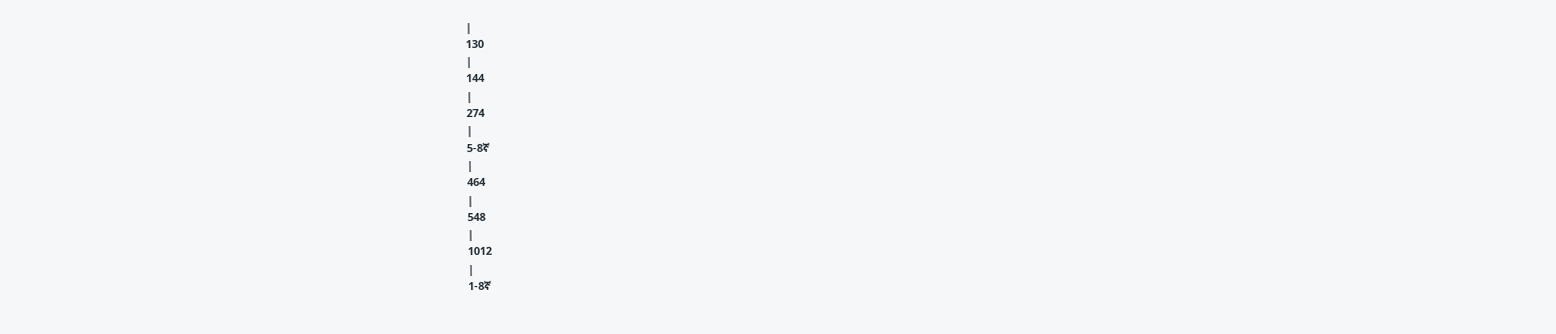|
130
|
144
|
274
|
5-8ኛ
|
464
|
548
|
1012
|
1-8ኛ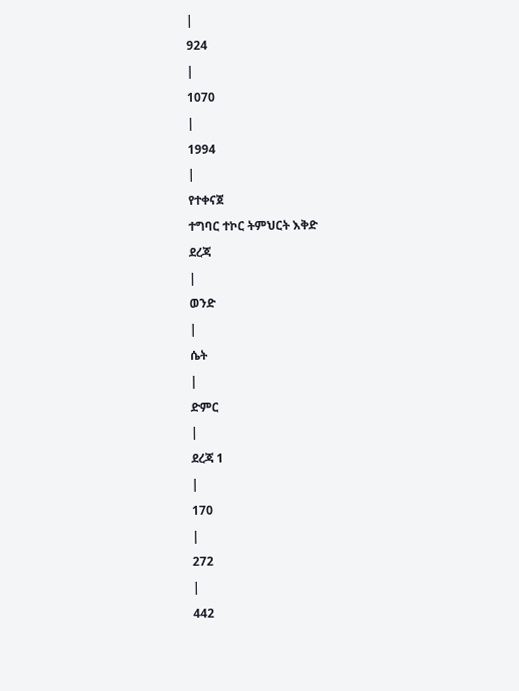|
924
|
1070
|
1994
|
የተቀናጀ
ተግባር ተኮር ትምህርት እቅድ
ደረጃ
|
ወንድ
|
ሴት
|
ድምር
|
ደረጃ 1
|
170
|
272
|
442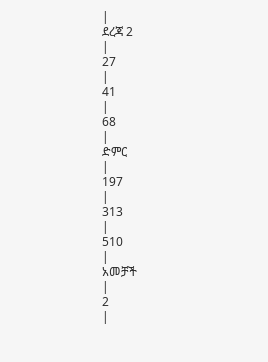|
ደረጃ 2
|
27
|
41
|
68
|
ድምር
|
197
|
313
|
510
|
አመቻች
|
2
|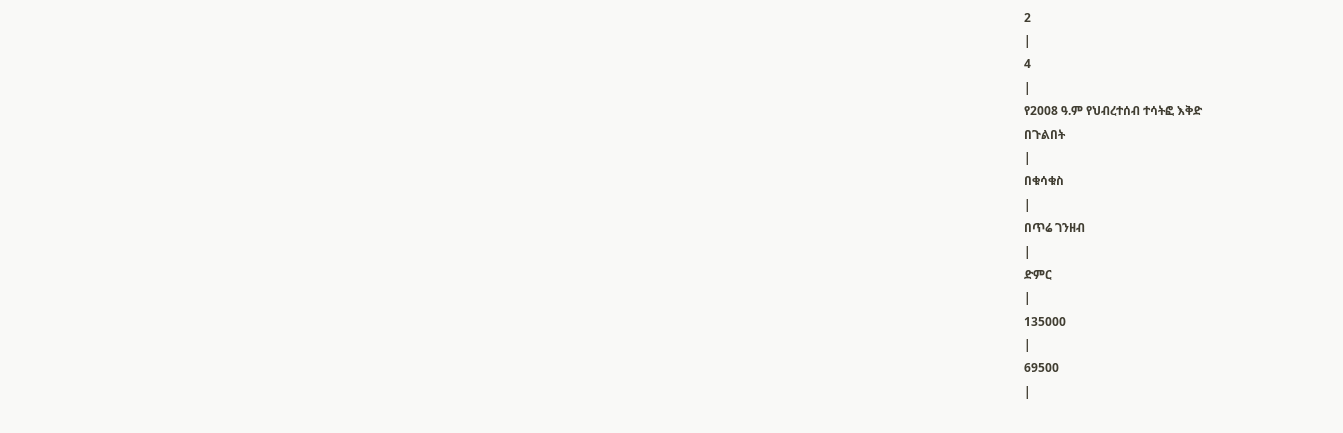2
|
4
|
የ2008 ዓ.ም የህብረተሰብ ተሳትፎ እቅድ
በጉልበት
|
በቁሳቁስ
|
በጥሬ ገንዘብ
|
ድምር
|
135000
|
69500
|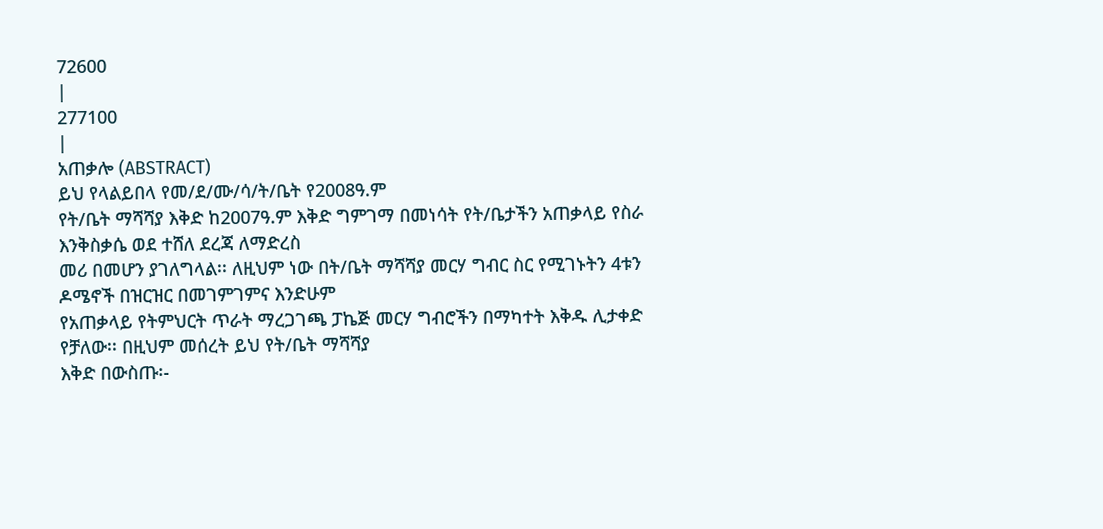72600
|
277100
|
አጠቃሎ (ABSTRACT)
ይህ የላልይበላ የመ/ደ/ሙ/ሳ/ት/ቤት የ2008ዓ.ም
የት/ቤት ማሻሻያ እቅድ ከ2007ዓ.ም እቅድ ግምገማ በመነሳት የት/ቤታችን አጠቃላይ የስራ እንቅስቃሴ ወደ ተሸለ ደረጃ ለማድረስ
መሪ በመሆን ያገለግላል፡፡ ለዚህም ነው በት/ቤት ማሻሻያ መርሃ ግብር ስር የሚገኑትን 4ቱን ዶሜኖች በዝርዝር በመገምገምና እንድሁም
የአጠቃላይ የትምህርት ጥራት ማረጋገጫ ፓኬጅ መርሃ ግብሮችን በማካተት እቅዱ ሊታቀድ የቻለው፡፡ በዚህም መሰረት ይህ የት/ቤት ማሻሻያ
እቅድ በውስጡ፡-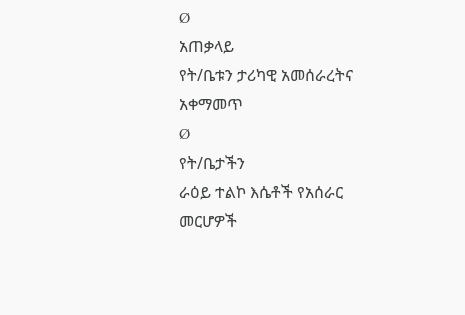Ø
አጠቃላይ
የት/ቤቱን ታሪካዊ አመሰራረትና አቀማመጥ
Ø
የት/ቤታችን
ራዕይ ተልኮ እሴቶች የአሰራር መርሆዎች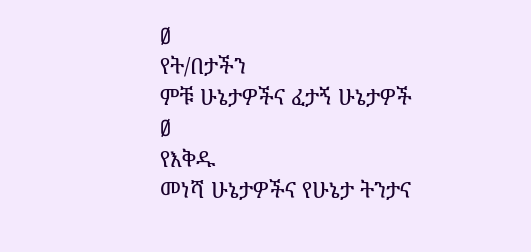Ø
የት/በታችን
ምቹ ሁኔታዎችና ፈታኝ ሁኔታዎች
Ø
የእቅዱ
መነሻ ሁኔታዎችና የሁኔታ ትንታና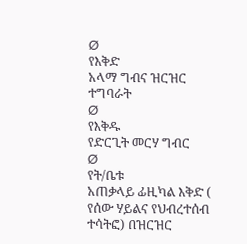Ø
የእቅድ
አላማ ግብና ዝርዝር ተግባራት
Ø
የእቅዱ
የድርጊት መርሃ ግብር
Ø
የት/ቤቱ
አጠቃላይ ፊዚካል እቅድ ( የሰው ሃይልና የህብረተሰብ ተሳትፎ) በዝርዝር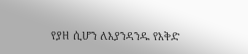የያዘ ሲሆን ለእያንዳንዱ የእቅድ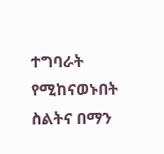ተግባራት የሚከናወኑበት
ስልትና በማን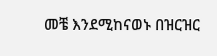መቼ እንደሚከናወኑ በዝርዝር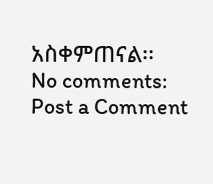አስቀምጠናል፡፡
No comments:
Post a Comment